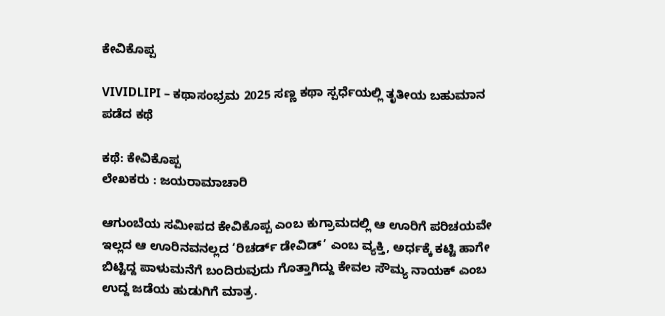ಕೇವಿಕೊಪ್ಪ

VIVIDLIPI – ಕಥಾಸಂಭ್ರಮ 2025 ಸಣ್ಣ ಕಥಾ ಸ್ಪರ್ಧೆಯಲ್ಲಿ ತೃತೀಯ ಬಹುಮಾನ ಪಡೆದ ಕಥೆ

ಕಥೆ: ಕೇವಿಕೊಪ್ಪ
ಲೇಖಕರು : ಜಯರಾಮಾಚಾರಿ

ಆಗುಂಬೆಯ ಸಮೀಪದ ಕೇವಿಕೊಪ್ಪ ಎಂಬ ಕುಗ್ರಾಮದಲ್ಲಿ ಆ ಊರಿಗೆ ಪರಿಚಯವೇ ಇಲ್ಲದ ಆ ಊರಿನವನಲ್ಲದ ‘ರಿಚರ್ಡ್ ಡೇವಿಡ್’ ಎಂಬ ವ್ಯಕ್ತಿ, ಅರ್ಧಕ್ಕೆ ಕಟ್ಟಿ ಹಾಗೇ ಬಿಟ್ಟಿದ್ದ ಪಾಳುಮನೆಗೆ ಬಂದಿರುವುದು ಗೊತ್ತಾಗಿದ್ದು ಕೇವಲ ಸೌಮ್ಯ ನಾಯಕ್ ಎಂಬ ಉದ್ದ ಜಡೆಯ ಹುಡುಗಿಗೆ ಮಾತ್ರ.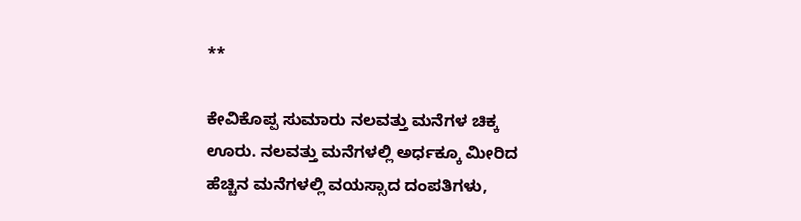**

ಕೇವಿಕೊಪ್ಪ ಸುಮಾರು ನಲವತ್ತು ಮನೆಗಳ ಚಿಕ್ಕ ಊರು. ನಲವತ್ತು ಮನೆಗಳಲ್ಲಿ ಅರ್ಧಕ್ಕೂ ಮೀರಿದ ಹೆಚ್ಚಿನ ಮನೆಗಳಲ್ಲಿ ವಯಸ್ಸಾದ ದಂಪತಿಗಳು,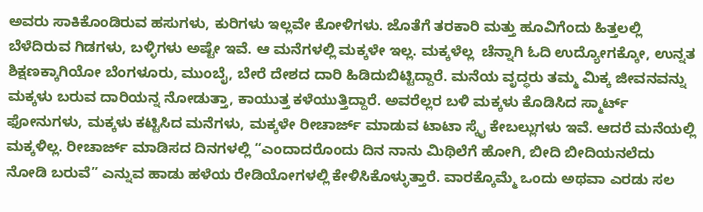ಅವರು ಸಾಕಿಕೊಂಡಿರುವ ಹಸುಗಳು, ಕುರಿಗಳು ಇಲ್ಲವೇ ಕೋಳಿಗಳು. ಜೊತೆಗೆ ತರಕಾರಿ ಮತ್ತು ಹೂವಿಗೆಂದು ಹಿತ್ತಲಲ್ಲಿ ಬೆಳೆದಿರುವ ಗಿಡಗಳು, ಬಳ್ಳಿಗಳು ಅಷ್ಟೇ ಇವೆ. ಆ ಮನೆಗಳಲ್ಲಿ ಮಕ್ಕಳೇ ಇಲ್ಲ. ಮಕ್ಕಳೆಲ್ಲ  ಚೆನ್ನಾಗಿ ಓದಿ ಉದ್ಯೋಗಕ್ಕೋ, ಉನ್ನತ ಶಿಕ್ಷಣಕ್ಕಾಗಿಯೋ ಬೆಂಗಳೂರು, ಮುಂಬೈ, ಬೇರೆ ದೇಶದ ದಾರಿ ಹಿಡಿದುಬಿಟ್ಟಿದ್ದಾರೆ. ಮನೆಯ ವೃದ್ಧರು ತಮ್ಮ ಮಿಕ್ಕ ಜೀವನವನ್ನು ಮಕ್ಕಳು ಬರುವ ದಾರಿಯನ್ನ ನೋಡುತ್ತಾ, ಕಾಯುತ್ತ ಕಳೆಯುತ್ತಿದ್ದಾರೆ. ಅವರೆಲ್ಲರ ಬಳಿ ಮಕ್ಕಳು ಕೊಡಿಸಿದ ಸ್ಮಾರ್ಟ್ ಫೋನುಗಳು, ಮಕ್ಕಳು ಕಟ್ಟಿಸಿದ ಮನೆಗಳು, ಮಕ್ಕಳೇ ರೀಚಾರ್ಜ್ ಮಾಡುವ ಟಾಟಾ ಸ್ಕೈ ಕೇಬಲ್ಲುಗಳು ಇವೆ. ಆದರೆ ಮನೆಯಲ್ಲಿ ಮಕ್ಕಳಿಲ್ಲ. ರೀಚಾರ್ಜ್ ಮಾಡಿಸದ ದಿನಗಳಲ್ಲಿ “ಎಂದಾದರೊಂದು ದಿನ ನಾನು ಮಿಥಿಲೆಗೆ ಹೋಗಿ, ಬೀದಿ ಬೀದಿಯನಲೆದು ನೋಡಿ ಬರುವೆ” ಎನ್ನುವ ಹಾಡು ಹಳೆಯ ರೇಡಿಯೋಗಳಲ್ಲಿ ಕೇಳಿಸಿಕೊಳ್ಳುತ್ತಾರೆ. ವಾರಕ್ಕೊಮ್ಮೆ ಒಂದು ಅಥವಾ ಎರಡು ಸಲ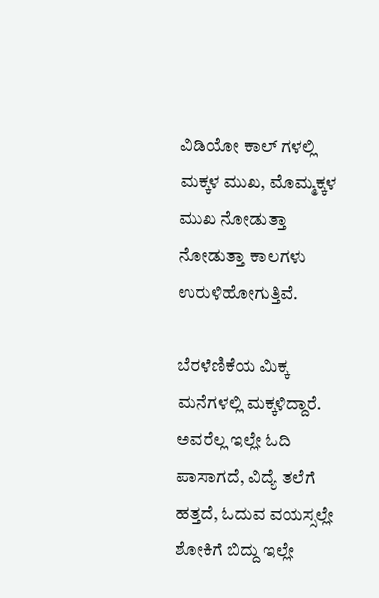ವಿಡಿಯೋ ಕಾಲ್ ಗಳಲ್ಲಿ ಮಕ್ಕಳ ಮುಖ, ಮೊಮ್ಮಕ್ಕಳ ಮುಖ ನೋಡುತ್ತಾ ನೋಡುತ್ತಾ ಕಾಲಗಳು ಉರುಳಿಹೋಗುತ್ತಿವೆ.

ಬೆರಳೆಣಿಕೆಯ ಮಿಕ್ಕ ಮನೆಗಳಲ್ಲಿ ಮಕ್ಕಳಿದ್ದಾರೆ. ಅವರೆಲ್ಲ ಇಲ್ಲೇ ಓದಿ ಪಾಸಾಗದೆ, ವಿದ್ಯೆ ತಲೆಗೆ ಹತ್ತದೆ, ಓದುವ ವಯಸ್ಸಲ್ಲೇ ಶೋಕಿಗೆ ಬಿದ್ದು ಇಲ್ಲೇ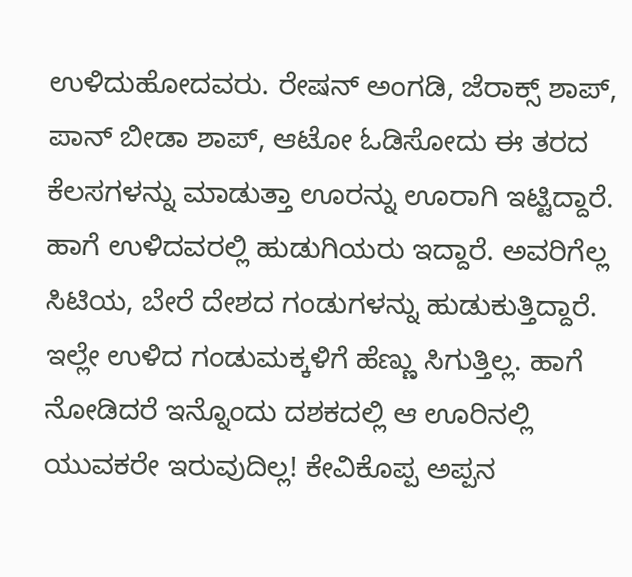ಉಳಿದುಹೋದವರು. ರೇಷನ್ ಅಂಗಡಿ, ಜೆರಾಕ್ಸ್ ಶಾಪ್, ಪಾನ್ ಬೀಡಾ ಶಾಪ್, ಆಟೋ ಓಡಿಸೋದು ಈ ತರದ ಕೆಲಸಗಳನ್ನು ಮಾಡುತ್ತಾ ಊರನ್ನು ಊರಾಗಿ ಇಟ್ಟಿದ್ದಾರೆ. ಹಾಗೆ ಉಳಿದವರಲ್ಲಿ ಹುಡುಗಿಯರು ಇದ್ದಾರೆ. ಅವರಿಗೆಲ್ಲ ಸಿಟಿಯ, ಬೇರೆ ದೇಶದ ಗಂಡುಗಳನ್ನು ಹುಡುಕುತ್ತಿದ್ದಾರೆ. ಇಲ್ಲೇ ಉಳಿದ ಗಂಡುಮಕ್ಕಳಿಗೆ ಹೆಣ್ಣು ಸಿಗುತ್ತಿಲ್ಲ. ಹಾಗೆ ನೋಡಿದರೆ ಇನ್ನೊಂದು ದಶಕದಲ್ಲಿ ಆ ಊರಿನಲ್ಲಿ ಯುವಕರೇ ಇರುವುದಿಲ್ಲ! ಕೇವಿಕೊಪ್ಪ ಅಪ್ಪನ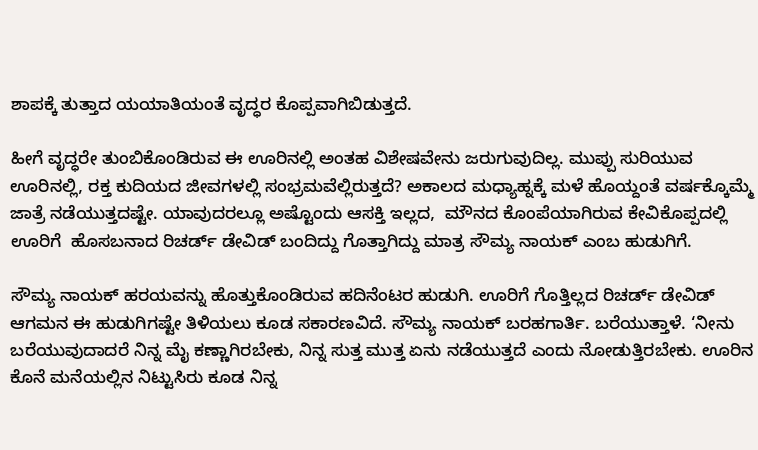ಶಾಪಕ್ಕೆ ತುತ್ತಾದ ಯಯಾತಿಯಂತೆ ವೃದ್ಧರ ಕೊಪ್ಪವಾಗಿಬಿಡುತ್ತದೆ.

ಹೀಗೆ ವೃದ್ಧರೇ ತುಂಬಿಕೊಂಡಿರುವ ಈ ಊರಿನಲ್ಲಿ ಅಂತಹ ವಿಶೇಷವೇನು ಜರುಗುವುದಿಲ್ಲ. ಮುಪ್ಪು ಸುರಿಯುವ ಊರಿನಲ್ಲಿ, ರಕ್ತ ಕುದಿಯದ ಜೀವಗಳಲ್ಲಿ ಸಂಭ್ರಮವೆಲ್ಲಿರುತ್ತದೆ? ಅಕಾಲದ ಮಧ್ಯಾಹ್ನಕ್ಕೆ ಮಳೆ ಹೊಯ್ದಂತೆ ವರ್ಷಕ್ಕೊಮ್ಮೆ ಜಾತ್ರೆ ನಡೆಯುತ್ತದಷ್ಟೇ. ಯಾವುದರಲ್ಲೂ ಅಷ್ಟೊಂದು ಆಸಕ್ತಿ ಇಲ್ಲದ,  ಮೌನದ ಕೊಂಪೆಯಾಗಿರುವ ಕೇವಿಕೊಪ್ಪದಲ್ಲಿ ಊರಿಗೆ  ಹೊಸಬನಾದ ರಿಚರ್ಡ್ ಡೇವಿಡ್ ಬಂದಿದ್ದು ಗೊತ್ತಾಗಿದ್ದು ಮಾತ್ರ ಸೌಮ್ಯ ನಾಯಕ್ ಎಂಬ ಹುಡುಗಿಗೆ.

ಸೌಮ್ಯ ನಾಯಕ್ ಹರಯವನ್ನು ಹೊತ್ತುಕೊಂಡಿರುವ ಹದಿನೆಂಟರ ಹುಡುಗಿ. ಊರಿಗೆ ಗೊತ್ತಿಲ್ಲದ ರಿಚರ್ಡ್ ಡೇವಿಡ್ ಆಗಮನ ಈ ಹುಡುಗಿಗಷ್ಟೇ ತಿಳಿಯಲು ಕೂಡ ಸಕಾರಣವಿದೆ. ಸೌಮ್ಯ ನಾಯಕ್ ಬರಹಗಾರ್ತಿ. ಬರೆಯುತ್ತಾಳೆ. ‘ನೀನು ಬರೆಯುವುದಾದರೆ ನಿನ್ನ ಮೈ ಕಣ್ಣಾಗಿರಬೇಕು, ನಿನ್ನ ಸುತ್ತ ಮುತ್ತ ಏನು ನಡೆಯುತ್ತದೆ ಎಂದು ನೋಡುತ್ತಿರಬೇಕು. ಊರಿನ ಕೊನೆ ಮನೆಯಲ್ಲಿನ ನಿಟ್ಟುಸಿರು ಕೂಡ ನಿನ್ನ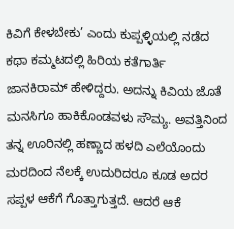ಕಿವಿಗೆ ಕೇಳಬೇಕು’ ಎಂದು ಕುಪ್ಪಳ್ಳಿಯಲ್ಲಿ ನಡೆದ ಕಥಾ ಕಮ್ಮಟದಲ್ಲಿ ಹಿರಿಯ ಕತೆಗಾರ್ತಿ ಜಾನಕಿರಾಮ್ ಹೇಳಿದ್ದರು. ಅದನ್ನು ಕಿವಿಯ ಜೊತೆ ಮನಸಿಗೂ ಹಾಕಿಕೊಂಡವಳು ಸೌಮ್ಯ. ಅವತ್ತಿನಿಂದ ತನ್ನ ಊರಿನಲ್ಲಿ ಹಣ್ಣಾದ ಹಳದಿ ಎಲೆಯೊಂದು ಮರದಿಂದ ನೆಲಕ್ಕೆ ಉದುರಿದರೂ ಕೂಡ ಅದರ ಸಪ್ಪಳ ಆಕೆಗೆ ಗೊತ್ತಾಗುತ್ತದೆ. ಆದರೆ ಆಕೆ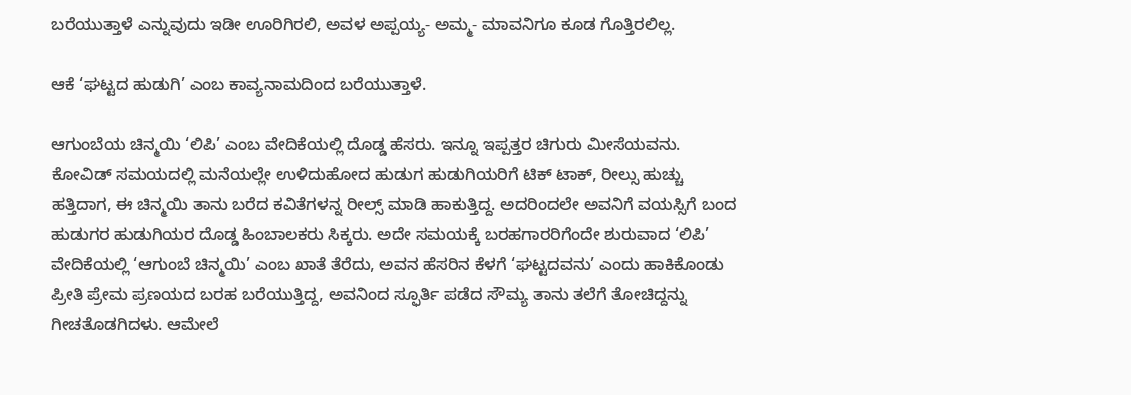ಬರೆಯುತ್ತಾಳೆ ಎನ್ನುವುದು ಇಡೀ ಊರಿಗಿರಲಿ, ಅವಳ ಅಪ್ಪಯ್ಯ- ಅಮ್ಮ- ಮಾವನಿಗೂ ಕೂಡ ಗೊತ್ತಿರಲಿಲ್ಲ.

ಆಕೆ ‘ಘಟ್ಟದ ಹುಡುಗಿ’ ಎಂಬ ಕಾವ್ಯನಾಮದಿಂದ ಬರೆಯುತ್ತಾಳೆ.

ಆಗುಂಬೆಯ ಚಿನ್ಮಯಿ ‘ಲಿಪಿ’ ಎಂಬ ವೇದಿಕೆಯಲ್ಲಿ ದೊಡ್ಡ ಹೆಸರು. ಇನ್ನೂ ಇಪ್ಪತ್ತರ ಚಿಗುರು ಮೀಸೆಯವನು. ಕೋವಿಡ್ ಸಮಯದಲ್ಲಿ ಮನೆಯಲ್ಲೇ ಉಳಿದುಹೋದ ಹುಡುಗ ಹುಡುಗಿಯರಿಗೆ ಟಿಕ್ ಟಾಕ್, ರೀಲ್ಸು ಹುಚ್ಚು ಹತ್ತಿದಾಗ, ಈ ಚಿನ್ಮಯಿ ತಾನು ಬರೆದ ಕವಿತೆಗಳನ್ನ ರೀಲ್ಸ್ ಮಾಡಿ ಹಾಕುತ್ತಿದ್ದ. ಅದರಿಂದಲೇ ಅವನಿಗೆ ವಯಸ್ಸಿಗೆ ಬಂದ ಹುಡುಗರ ಹುಡುಗಿಯರ ದೊಡ್ಡ ಹಿಂಬಾಲಕರು ಸಿಕ್ಕರು. ಅದೇ ಸಮಯಕ್ಕೆ ಬರಹಗಾರರಿಗೆಂದೇ ಶುರುವಾದ ‘ಲಿಪಿ’ ವೇದಿಕೆಯಲ್ಲಿ ‘ಆಗುಂಬೆ ಚಿನ್ಮಯಿ’ ಎಂಬ ಖಾತೆ ತೆರೆದು, ಅವನ ಹೆಸರಿನ ಕೆಳಗೆ ‘ಘಟ್ಟದವನು’ ಎಂದು ಹಾಕಿಕೊಂಡು ಪ್ರೀತಿ ಪ್ರೇಮ ಪ್ರಣಯದ ಬರಹ ಬರೆಯುತ್ತಿದ್ದ, ಅವನಿಂದ ಸ್ಫೂರ್ತಿ ಪಡೆದ ಸೌಮ್ಯ ತಾನು ತಲೆಗೆ ತೋಚಿದ್ದನ್ನು ಗೀಚತೊಡಗಿದಳು. ಆಮೇಲೆ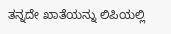ತನ್ನದೇ ಖಾತೆಯನ್ನು ಲಿಪಿಯಲ್ಲಿ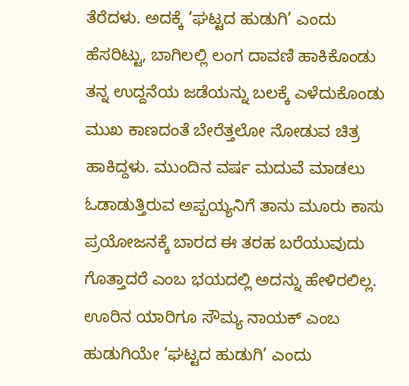ತೆರೆದಳು. ಅದಕ್ಕೆ ‘ಘಟ್ಟದ ಹುಡುಗಿ’ ಎಂದು ಹೆಸರಿಟ್ಟು, ಬಾಗಿಲಲ್ಲಿ ಲಂಗ ದಾವಣಿ ಹಾಕಿಕೊಂಡು ತನ್ನ ಉದ್ದನೆಯ ಜಡೆಯನ್ನು ಬಲಕ್ಕೆ ಎಳೆದುಕೊಂಡು ಮುಖ ಕಾಣದಂತೆ ಬೇರೆತ್ತಲೋ ನೋಡುವ ಚಿತ್ರ ಹಾಕಿದ್ದಳು. ಮುಂದಿನ ವರ್ಷ ಮದುವೆ ಮಾಡಲು ಓಡಾಡುತ್ತಿರುವ ಅಪ್ಪಯ್ಯನಿಗೆ ತಾನು ಮೂರು ಕಾಸು ಪ್ರಯೋಜನಕ್ಕೆ ಬಾರದ ಈ ತರಹ ಬರೆಯುವುದು ಗೊತ್ತಾದರೆ ಎಂಬ ಭಯದಲ್ಲಿ ಅದನ್ನು ಹೇಳಿರಲಿಲ್ಲ. ಊರಿನ ಯಾರಿಗೂ ಸೌಮ್ಯ ನಾಯಕ್ ಎಂಬ ಹುಡುಗಿಯೇ ‘ಘಟ್ಟದ ಹುಡುಗಿ’ ಎಂದು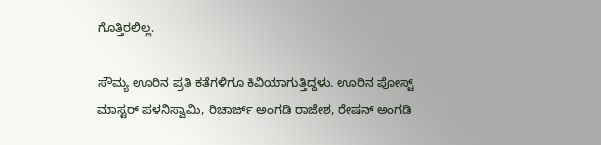ಗೊತ್ತಿರಲಿಲ್ಲ.

ಸೌಮ್ಯ ಊರಿನ ಪ್ರತಿ ಕತೆಗಳಿಗೂ ಕಿವಿಯಾಗುತ್ತಿದ್ದಳು. ಊರಿನ ಪೋಸ್ಟ್ ಮಾಸ್ಟರ್ ಪಳನಿಸ್ವಾಮಿ, ರಿಚಾರ್ಜ್ ಅಂಗಡಿ ರಾಜೇಶ, ರೇಷನ್ ಅಂಗಡಿ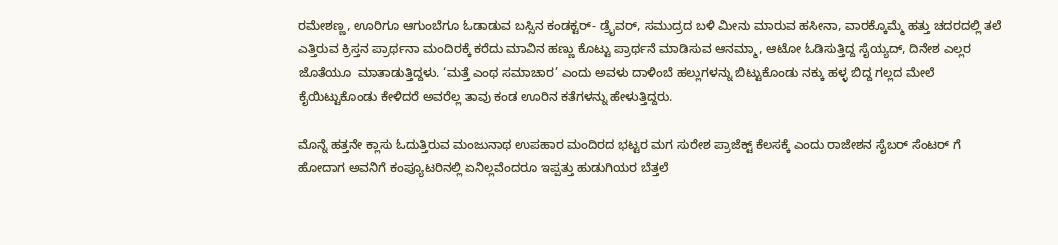ರಮೇಶಣ್ಣ, ಊರಿಗೂ ಆಗುಂಬೆಗೂ ಓಡಾಡುವ ಬಸ್ಸಿನ ಕಂಡಕ್ಟರ್- ಡ್ರೈವರ್, ಸಮುದ್ರದ ಬಳಿ ಮೀನು ಮಾರುವ ಹಸೀನಾ, ವಾರಕ್ಕೊಮ್ಮೆ ಹತ್ತು ಚದರದಲ್ಲಿ ತಲೆ ಎತ್ತಿರುವ ಕ್ರಿಸ್ತನ ಪ್ರಾರ್ಥನಾ ಮಂದಿರಕ್ಕೆ ಕರೆದು ಮಾವಿನ ಹಣ್ಣು ಕೊಟ್ಟು ಪ್ರಾರ್ಥನೆ ಮಾಡಿಸುವ ಆನಮ್ಮಾ, ಆಟೋ ಓಡಿಸುತ್ತಿದ್ದ ಸೈಯ್ಯದ್, ದಿನೇಶ ಎಲ್ಲರ ಜೊತೆಯೂ  ಮಾತಾಡುತ್ತಿದ್ದಳು. ‘ಮತ್ತೆ ಎಂಥ ಸಮಾಚಾರ’ ಎಂದು ಅವಳು ದಾಳಿಂಬೆ ಹಲ್ಲುಗಳನ್ನು ಬಿಟ್ಟುಕೊಂಡು ನಕ್ಕು ಹಳ್ಳ ಬಿದ್ದ ಗಲ್ಲದ ಮೇಲೆ ಕೈಯಿಟ್ಟುಕೊಂಡು ಕೇಳಿದರೆ ಅವರೆಲ್ಲ ತಾವು ಕಂಡ ಊರಿನ ಕತೆಗಳನ್ನು ಹೇಳುತ್ತಿದ್ದರು.

ಮೊನ್ನೆ ಹತ್ತನೇ ಕ್ಲಾಸು ಓದುತ್ತಿರುವ ಮಂಜುನಾಥ ಉಪಹಾರ ಮಂದಿರದ ಭಟ್ಟರ ಮಗ ಸುರೇಶ ಪ್ರಾಜೆಕ್ಟ್ ಕೆಲಸಕ್ಕೆ ಎಂದು ರಾಜೇಶನ ಸೈಬರ್ ಸೆಂಟರ್ ಗೆ ಹೋದಾಗ ಅವನಿಗೆ ಕಂಪ್ಯೂಟರಿನಲ್ಲಿ ಏನಿಲ್ಲವೆಂದರೂ ಇಪ್ಪತ್ತು ಹುಡುಗಿಯರ ಬೆತ್ತಲೆ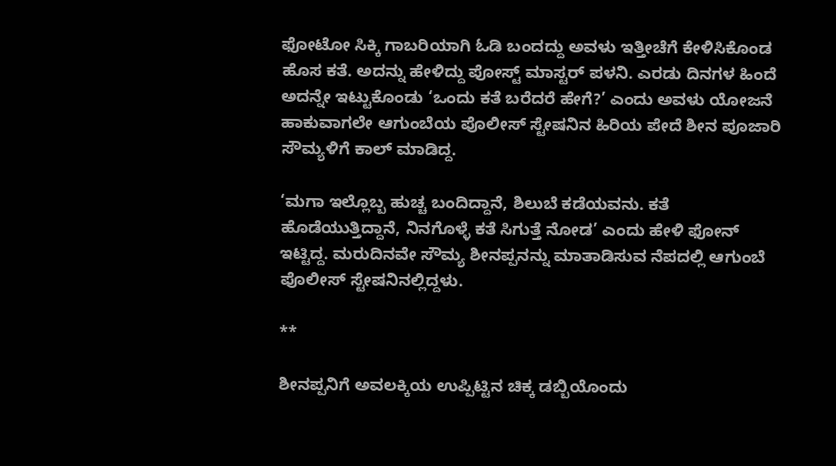ಫೋಟೋ ಸಿಕ್ಕಿ ಗಾಬರಿಯಾಗಿ ಓಡಿ ಬಂದದ್ದು ಅವಳು ಇತ್ತೀಚೆಗೆ ಕೇಳಿಸಿಕೊಂಡ ಹೊಸ ಕತೆ. ಅದನ್ನು ಹೇಳಿದ್ದು ಪೋಸ್ಟ್ ಮಾಸ್ಟರ್ ಪಳನಿ. ಎರಡು ದಿನಗಳ ಹಿಂದೆ ಅದನ್ನೇ ಇಟ್ಟುಕೊಂಡು ‘ಒಂದು ಕತೆ ಬರೆದರೆ ಹೇಗೆ?’ ಎಂದು ಅವಳು ಯೋಜನೆ ಹಾಕುವಾಗಲೇ ಆಗುಂಬೆಯ ಪೊಲೀಸ್ ಸ್ಟೇಷನಿನ ಹಿರಿಯ ಪೇದೆ ಶೀನ ಪೂಜಾರಿ ಸೌಮ್ಯಳಿಗೆ ಕಾಲ್ ಮಾಡಿದ್ದ.

‘ಮಗಾ ಇಲ್ಲೊಬ್ಬ ಹುಚ್ಚ ಬಂದಿದ್ದಾನೆ, ಶಿಲುಬೆ ಕಡೆಯವನು. ಕತೆ ಹೊಡೆಯುತ್ತಿದ್ದಾನೆ, ನಿನಗೊಳ್ಳೆ ಕತೆ ಸಿಗುತ್ತೆ ನೋಡ’ ಎಂದು ಹೇಳಿ ಫೋನ್ ಇಟ್ಟಿದ್ದ. ಮರುದಿನವೇ ಸೌಮ್ಯ ಶೀನಪ್ಪನನ್ನು ಮಾತಾಡಿಸುವ ನೆಪದಲ್ಲಿ ಆಗುಂಬೆ ಪೊಲೀಸ್ ಸ್ಟೇಷನಿನಲ್ಲಿದ್ದಳು.

**

ಶೀನಪ್ಪನಿಗೆ ಅವಲಕ್ಕಿಯ ಉಪ್ಪಿಟ್ಟಿನ ಚಿಕ್ಕ ಡಬ್ಬಿಯೊಂದು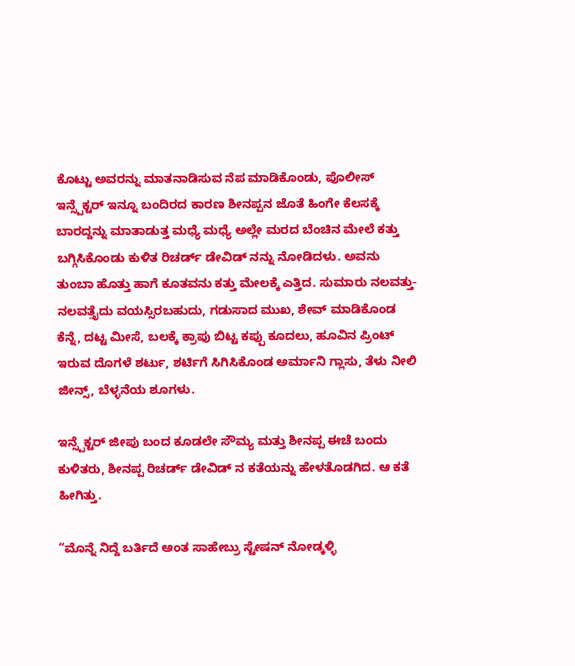ಕೊಟ್ಟು ಅವರನ್ನು ಮಾತನಾಡಿಸುವ ನೆಪ ಮಾಡಿಕೊಂಡು, ಪೊಲೀಸ್ ಇನ್ಸ್ಪೆಕ್ಟರ್ ಇನ್ನೂ ಬಂದಿರದ ಕಾರಣ ಶೀನಪ್ಪನ ಜೊತೆ ಹಿಂಗೇ ಕೆಲಸಕ್ಕೆ ಬಾರದ್ದನ್ನು ಮಾತಾಡುತ್ತ ಮಧ್ಯೆ ಮಧ್ಯೆ ಅಲ್ಲೇ ಮರದ ಬೆಂಚಿನ ಮೇಲೆ ಕತ್ತು ಬಗ್ಗಿಸಿಕೊಂಡು ಕುಳಿತ ರಿಚರ್ಡ್ ಡೇವಿಡ್ ನನ್ನು ನೋಡಿದಳು. ಅವನು ತುಂಬಾ ಹೊತ್ತು ಹಾಗೆ ಕೂತವನು ಕತ್ತು ಮೇಲಕ್ಕೆ ಎತ್ತಿದ. ಸುಮಾರು ನಲವತ್ತು-ನಲವತ್ತೈದು ವಯಸ್ಸಿರಬಹುದು, ಗಡುಸಾದ ಮುಖ, ಶೇವ್ ಮಾಡಿಕೊಂಡ ಕೆನ್ನೆ, ದಟ್ಟ ಮೀಸೆ, ಬಲಕ್ಕೆ ಕ್ರಾಪು ಬಿಟ್ಟ ಕಪ್ಪು ಕೂದಲು, ಹೂವಿನ ಪ್ರಿಂಟ್ ಇರುವ ದೊಗಳೆ ಶರ್ಟು, ಶರ್ಟಿಗೆ ಸಿಗಿಸಿಕೊಂಡ ಅರ್ಮಾನಿ ಗ್ಲಾಸು, ತೆಳು ನೀಲಿ ಜೀನ್ಸ್, ಬೆಳ್ಳನೆಯ ಶೂಗಳು.

ಇನ್ಸ್ಪೆಕ್ಟರ್ ಜೀಪು ಬಂದ ಕೂಡಲೇ ಸೌಮ್ಯ ಮತ್ತು ಶೀನಪ್ಪ ಈಚೆ ಬಂದು ಕುಳಿತರು, ಶೀನಪ್ಪ ರಿಚರ್ಡ್ ಡೇವಿಡ್ ನ ಕತೆಯನ್ನು ಹೇಳತೊಡಗಿದ. ಆ ಕತೆ ಹೀಗಿತ್ತು.

“ಮೊನ್ನೆ ನಿದ್ದೆ ಬರ್ತಿದೆ ಅಂತ ಸಾಹೇಬ್ರು ಸ್ಟೇಷನ್ ನೋಡ್ಕಳ್ಳಿ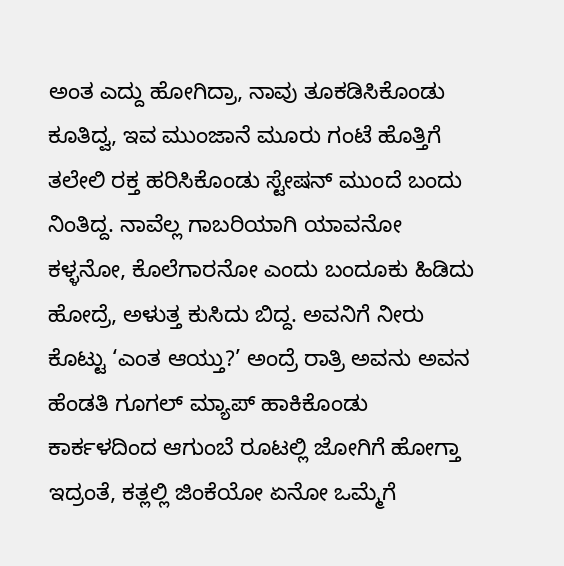ಅಂತ ಎದ್ದು ಹೋಗಿದ್ರಾ, ನಾವು ತೂಕಡಿಸಿಕೊಂಡು ಕೂತಿದ್ವ, ಇವ ಮುಂಜಾನೆ ಮೂರು ಗಂಟೆ ಹೊತ್ತಿಗೆ ತಲೇಲಿ ರಕ್ತ ಹರಿಸಿಕೊಂಡು ಸ್ಟೇಷನ್ ಮುಂದೆ ಬಂದು ನಿಂತಿದ್ದ. ನಾವೆಲ್ಲ ಗಾಬರಿಯಾಗಿ ಯಾವನೋ ಕಳ್ಳನೋ, ಕೊಲೆಗಾರನೋ ಎಂದು ಬಂದೂಕು ಹಿಡಿದು ಹೋದ್ರೆ, ಅಳುತ್ತ ಕುಸಿದು ಬಿದ್ದ. ಅವನಿಗೆ ನೀರು ಕೊಟ್ಟು ‘ಎಂತ ಆಯ್ತು?’ ಅಂದ್ರೆ ರಾತ್ರಿ ಅವನು ಅವನ ಹೆಂಡತಿ ಗೂಗಲ್ ಮ್ಯಾಪ್ ಹಾಕಿಕೊಂಡು ಕಾರ್ಕಳದಿಂದ ಆಗುಂಬೆ ರೂಟಲ್ಲಿ ಜೋಗಿಗೆ ಹೋಗ್ತಾ ಇದ್ರಂತೆ, ಕತ್ಲಲ್ಲಿ ಜಿಂಕೆಯೋ ಏನೋ ಒಮ್ಮೆಗೆ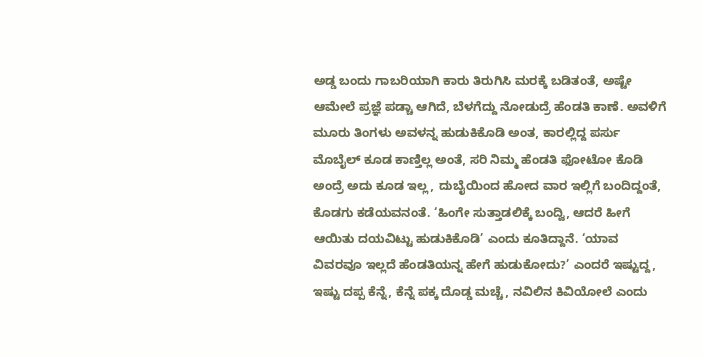ಅಡ್ಡ ಬಂದು ಗಾಬರಿಯಾಗಿ ಕಾರು ತಿರುಗಿಸಿ ಮರಕ್ಕೆ ಬಡಿತಂತೆ, ಅಷ್ಟೇ ಆಮೇಲೆ ಪ್ರಜ್ಞೆ ಪಡ್ಚಾ ಆಗಿದೆ, ಬೆಳಗೆದ್ದು ನೋಡುದ್ರೆ ಹೆಂಡತಿ ಕಾಣೆ. ಅವಳಿಗೆ ಮೂರು ತಿಂಗಳು ಅವಳನ್ನ ಹುಡುಕಿಕೊಡಿ ಅಂತ, ಕಾರಲ್ಲಿದ್ದ ಪರ್ಸು ಮೊಬೈಲ್ ಕೂಡ ಕಾಣ್ತಿಲ್ಲ ಅಂತೆ, ಸರಿ ನಿಮ್ಮ ಹೆಂಡತಿ ಫೋಟೋ ಕೊಡಿ ಅಂದ್ರೆ ಅದು ಕೂಡ ಇಲ್ಲ, ದುಬೈಯಿಂದ ಹೋದ ವಾರ ಇಲ್ಲಿಗೆ ಬಂದಿದ್ದಂತೆ, ಕೊಡಗು ಕಡೆಯವನಂತೆ. ‘ಹಿಂಗೇ ಸುತ್ತಾಡಲಿಕ್ಕೆ ಬಂದ್ವಿ, ಆದರೆ ಹೀಗೆ ಆಯಿತು ದಯವಿಟ್ಟು ಹುಡುಕಿಕೊಡಿ’ ಎಂದು ಕೂತಿದ್ದಾನೆ. ‘ಯಾವ ವಿವರವೂ ಇಲ್ಲದೆ ಹೆಂಡತಿಯನ್ನ ಹೇಗೆ ಹುಡುಕೋದು?’ ಎಂದರೆ ಇಷ್ಟುದ್ದ, ಇಷ್ಟು ದಪ್ಪ ಕೆನ್ನೆ, ಕೆನ್ನೆ ಪಕ್ಕ ದೊಡ್ಡ ಮಚ್ಚೆ, ನವಿಲಿನ ಕಿವಿಯೋಲೆ ಎಂದು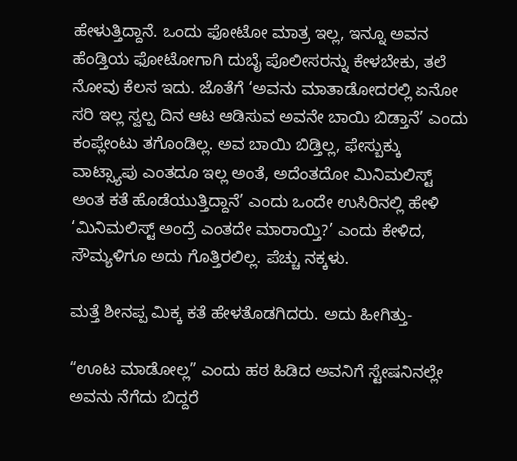ಹೇಳುತ್ತಿದ್ದಾನೆ. ಒಂದು ಫೋಟೋ ಮಾತ್ರ ಇಲ್ಲ, ಇನ್ನೂ ಅವನ ಹೆಂಡ್ತಿಯ ಫೋಟೋಗಾಗಿ ದುಬೈ ಪೊಲೀಸರನ್ನು ಕೇಳಬೇಕು, ತಲೆ ನೋವು ಕೆಲಸ ಇದು. ಜೊತೆಗೆ ‘ಅವನು ಮಾತಾಡೋದರಲ್ಲಿ ಏನೋ ಸರಿ ಇಲ್ಲ ಸ್ವಲ್ಪ ದಿನ ಆಟ ಆಡಿಸುವ ಅವನೇ ಬಾಯಿ ಬಿಡ್ತಾನೆ’ ಎಂದು ಕಂಪ್ಲೇಂಟು ತಗೊಂಡಿಲ್ಲ. ಅವ ಬಾಯಿ ಬಿಡ್ತಿಲ್ಲ, ಫೇಸ್ಬುಕ್ಕು ವಾಟ್ಸ್ಯಾಪು ಎಂತದೂ ಇಲ್ಲ ಅಂತೆ, ಅದೆಂತದೋ ಮಿನಿಮಲಿಸ್ಟ್ ಅಂತ ಕತೆ ಹೊಡೆಯುತ್ತಿದ್ದಾನೆ’ ಎಂದು ಒಂದೇ ಉಸಿರಿನಲ್ಲಿ ಹೇಳಿ ‘ಮಿನಿಮಲಿಸ್ಟ್ ಅಂದ್ರೆ ಎಂತದೇ ಮಾರಾಯ್ತಿ?’ ಎಂದು ಕೇಳಿದ, ಸೌಮ್ಯಳಿಗೂ ಅದು ಗೊತ್ತಿರಲಿಲ್ಲ. ಪೆಚ್ಚು ನಕ್ಕಳು.

ಮತ್ತೆ ಶೀನಪ್ಪ ಮಿಕ್ಕ ಕತೆ ಹೇಳತೊಡಗಿದರು. ಅದು ಹೀಗಿತ್ತು-

“ಊಟ ಮಾಡೋಲ್ಲ” ಎಂದು ಹಠ ಹಿಡಿದ ಅವನಿಗೆ ಸ್ಟೇಷನಿನಲ್ಲೇ ಅವನು ನೆಗೆದು ಬಿದ್ದರೆ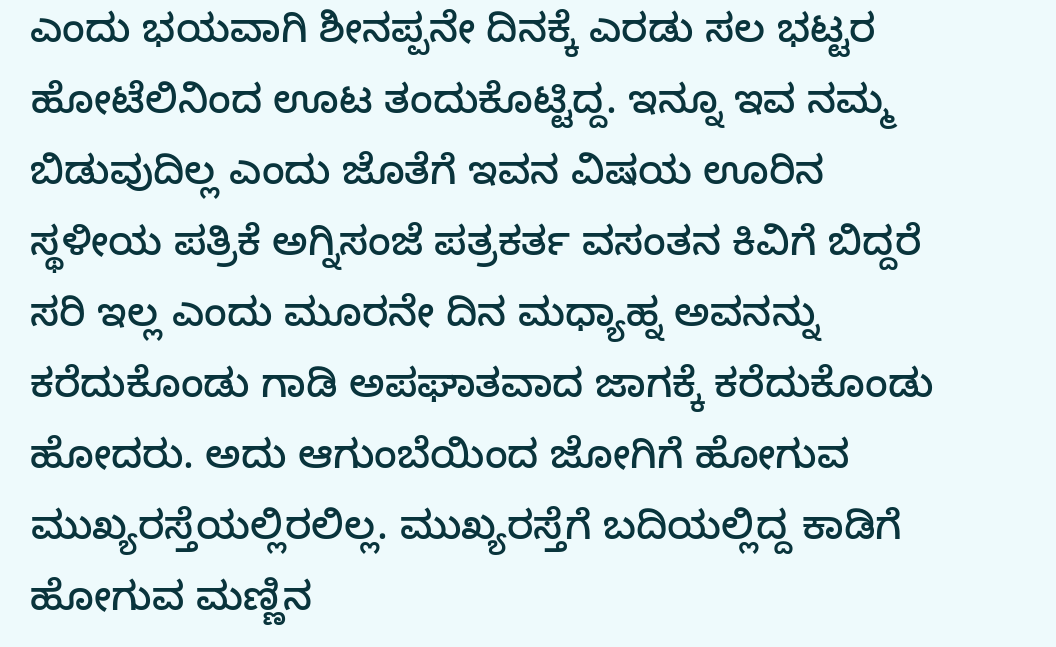ಎಂದು ಭಯವಾಗಿ ಶೀನಪ್ಪನೇ ದಿನಕ್ಕೆ ಎರಡು ಸಲ ಭಟ್ಟರ ಹೋಟೆಲಿನಿಂದ ಊಟ ತಂದುಕೊಟ್ಟಿದ್ದ. ಇನ್ನೂ ಇವ ನಮ್ಮ ಬಿಡುವುದಿಲ್ಲ ಎಂದು ಜೊತೆಗೆ ಇವನ ವಿಷಯ ಊರಿನ ಸ್ಥಳೀಯ ಪತ್ರಿಕೆ ಅಗ್ನಿಸಂಜೆ ಪತ್ರಕರ್ತ ವಸಂತನ ಕಿವಿಗೆ ಬಿದ್ದರೆ ಸರಿ ಇಲ್ಲ ಎಂದು ಮೂರನೇ ದಿನ ಮಧ್ಯಾಹ್ನ ಅವನನ್ನು ಕರೆದುಕೊಂಡು ಗಾಡಿ ಅಪಘಾತವಾದ ಜಾಗಕ್ಕೆ ಕರೆದುಕೊಂಡು ಹೋದರು. ಅದು ಆಗುಂಬೆಯಿಂದ ಜೋಗಿಗೆ ಹೋಗುವ ಮುಖ್ಯರಸ್ತೆಯಲ್ಲಿರಲಿಲ್ಲ. ಮುಖ್ಯರಸ್ತೆಗೆ ಬದಿಯಲ್ಲಿದ್ದ ಕಾಡಿಗೆ ಹೋಗುವ ಮಣ್ಣಿನ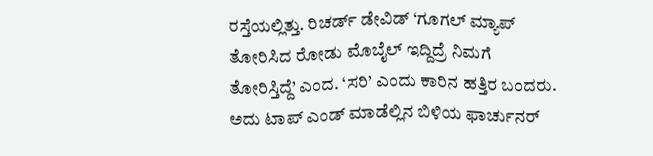ರಸ್ತೆಯಲ್ಲಿತ್ತು. ರಿಚರ್ಡ್ ಡೇವಿಡ್ ‘ಗೂಗಲ್ ಮ್ಯಾಪ್ ತೋರಿಸಿದ ರೋಡು ಮೊಬೈಲ್ ಇದ್ದಿದ್ರೆ ನಿಮಗೆ ತೋರಿಸ್ತಿದ್ದೆ’ ಎಂದ. ‘ಸರಿ’ ಎಂದು ಕಾರಿನ ಹತ್ತಿರ ಬಂದರು. ಅದು ಟಾಪ್ ಎಂಡ್ ಮಾಡೆಲ್ಲಿನ ಬಿಳಿಯ ಫಾರ್ಚುನರ್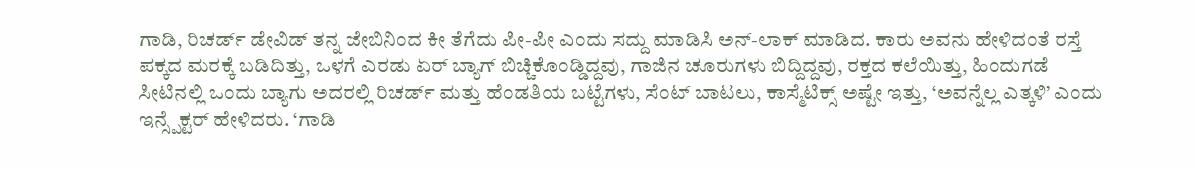ಗಾಡಿ, ರಿಚರ್ಡ್ ಡೇವಿಡ್ ತನ್ನ ಜೇಬಿನಿಂದ ಕೀ ತೆಗೆದು ಪೀ-ಪೀ ಎಂದು ಸದ್ದು ಮಾಡಿಸಿ ಅನ್-ಲಾಕ್ ಮಾಡಿದ. ಕಾರು ಅವನು ಹೇಳಿದಂತೆ ರಸ್ತೆ ಪಕ್ಕದ ಮರಕ್ಕೆ ಬಡಿದಿತ್ತು, ಒಳಗೆ ಎರಡು ಏರ್ ಬ್ಯಾಗ್ ಬಿಚ್ಚಿಕೊಂಡ್ಡಿದ್ದವು, ಗಾಜಿನ ಚೂರುಗಳು ಬಿದ್ದಿದ್ದವು, ರಕ್ತದ ಕಲೆಯಿತ್ತು, ಹಿಂದುಗಡೆ ಸೀಟಿನಲ್ಲಿ ಒಂದು ಬ್ಯಾಗು ಅದರಲ್ಲಿ ರಿಚರ್ಡ್ ಮತ್ತು ಹೆಂಡತಿಯ ಬಟ್ಟೆಗಳು, ಸೆಂಟ್ ಬಾಟಲು, ಕಾಸ್ಮೆಟಿಕ್ಸ್ ಅಷ್ಟೇ ಇತ್ತು, ‘ಅವನ್ನೆಲ್ಲ ಎತ್ಕಳಿ’ ಎಂದು ಇನ್ಸ್ಪೆಕ್ಟರ್ ಹೇಳಿದರು. ‘ಗಾಡಿ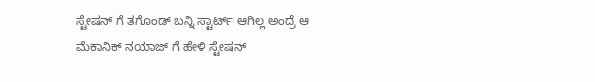ಸ್ಟೇಷನ್ ಗೆ ತಗೊಂಡ್ ಬನ್ನಿ ಸ್ಟಾರ್ಟ್ ಆಗಿಲ್ಲ ಅಂದ್ರೆ ಆ ಮೆಕಾನಿಕ್ ನಯಾಜ್ ಗೆ ಹೇಳಿ ಸ್ಟೇಷನ್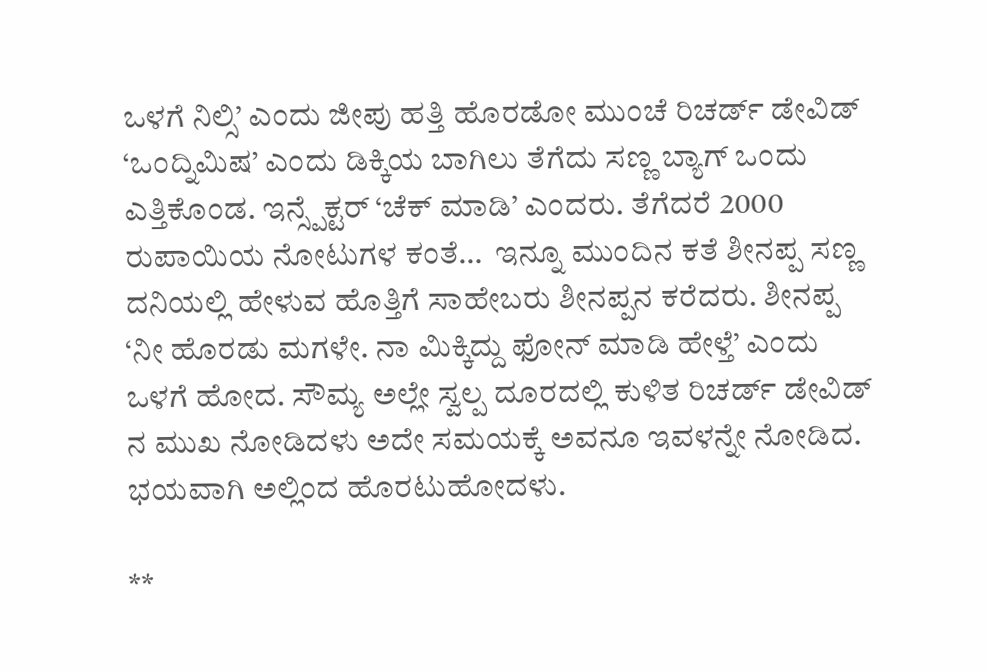ಒಳಗೆ ನಿಲ್ಸಿ’ ಎಂದು ಜೀಪು ಹತ್ತಿ ಹೊರಡೋ ಮುಂಚೆ ರಿಚರ್ಡ್ ಡೇವಿಡ್ ‘ಒಂದ್ನಿಮಿಷ’ ಎಂದು ಡಿಕ್ಕಿಯ ಬಾಗಿಲು ತೆಗೆದು ಸಣ್ಣ ಬ್ಯಾಗ್ ಒಂದು ಎತ್ತಿಕೊಂಡ. ಇನ್ಸ್ಪೆಕ್ಟರ್ ‘ಚೆಕ್ ಮಾಡಿ’ ಎಂದರು. ತೆಗೆದರೆ 2000 ರುಪಾಯಿಯ ನೋಟುಗಳ ಕಂತೆ…  ಇನ್ನೂ ಮುಂದಿನ ಕತೆ ಶೀನಪ್ಪ ಸಣ್ಣ ದನಿಯಲ್ಲಿ ಹೇಳುವ ಹೊತ್ತಿಗೆ ಸಾಹೇಬರು ಶೀನಪ್ಪನ ಕರೆದರು. ಶೀನಪ್ಪ ‘ನೀ ಹೊರಡು ಮಗಳೇ. ನಾ ಮಿಕ್ಕಿದ್ದು ಫೋನ್ ಮಾಡಿ ಹೇಳ್ತೆ’ ಎಂದು ಒಳಗೆ ಹೋದ. ಸೌಮ್ಯ ಅಲ್ಲೇ ಸ್ವಲ್ಪ ದೂರದಲ್ಲಿ ಕುಳಿತ ರಿಚರ್ಡ್ ಡೇವಿಡ್ ನ ಮುಖ ನೋಡಿದಳು ಅದೇ ಸಮಯಕ್ಕೆ ಅವನೂ ಇವಳನ್ನೇ ನೋಡಿದ. ಭಯವಾಗಿ ಅಲ್ಲಿಂದ ಹೊರಟುಹೋದಳು.

**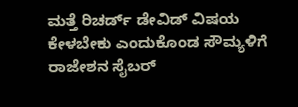ಮತ್ತೆ ರಿಚರ್ಡ್ ಡೇವಿಡ್ ವಿಷಯ ಕೇಳಬೇಕು ಎಂದುಕೊಂಡ ಸೌಮ್ಯಳಿಗೆ ರಾಜೇಶನ ಸೈಬರ್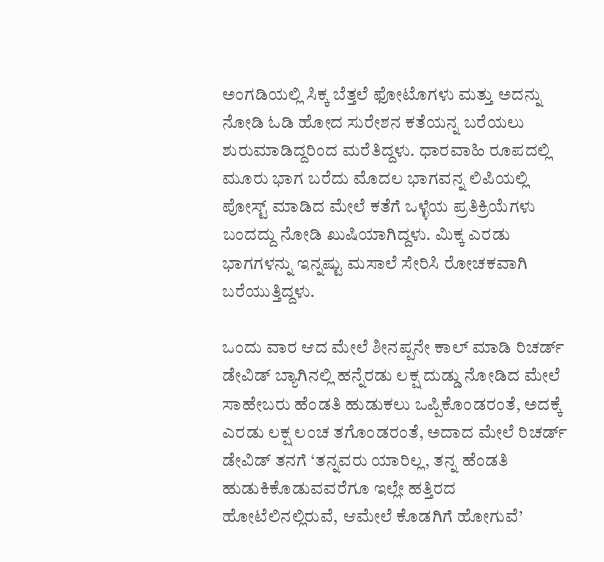ಅಂಗಡಿಯಲ್ಲಿ ಸಿಕ್ಕ ಬೆತ್ತಲೆ ಫೋಟೊಗಳು ಮತ್ತು ಅದನ್ನು ನೋಡಿ ಓಡಿ ಹೋದ ಸುರೇಶನ ಕತೆಯನ್ನ ಬರೆಯಲು ಶುರುಮಾಡಿದ್ದರಿಂದ ಮರೆತಿದ್ದಳು. ಧಾರವಾಹಿ ರೂಪದಲ್ಲಿ ಮೂರು ಭಾಗ ಬರೆದು ಮೊದಲ ಭಾಗವನ್ನ ಲಿಪಿಯಲ್ಲಿ ಪೋಸ್ಟ್ ಮಾಡಿದ ಮೇಲೆ ಕತೆಗೆ ಒಳ್ಳೆಯ ಪ್ರತಿಕ್ರಿಯೆಗಳು ಬಂದದ್ದು ನೋಡಿ ಖುಷಿಯಾಗಿದ್ದಳು. ಮಿಕ್ಕ ಎರಡು ಭಾಗಗಳನ್ನು ಇನ್ನಷ್ಟು ಮಸಾಲೆ ಸೇರಿಸಿ ರೋಚಕವಾಗಿ ಬರೆಯುತ್ತಿದ್ದಳು.

ಒಂದು ವಾರ ಆದ ಮೇಲೆ ಶೀನಪ್ಪನೇ ಕಾಲ್ ಮಾಡಿ ರಿಚರ್ಡ್ ಡೇವಿಡ್ ಬ್ಯಾಗಿನಲ್ಲಿ ಹನ್ನೆರಡು ಲಕ್ಷ ದುಡ್ಡು ನೋಡಿದ ಮೇಲೆ ಸಾಹೇಬರು ಹೆಂಡತಿ ಹುಡುಕಲು ಒಪ್ಪಿಕೊಂಡರಂತೆ, ಅದಕ್ಕೆ ಎರಡು ಲಕ್ಷ ಲಂಚ ತಗೊಂಡರಂತೆ, ಅದಾದ ಮೇಲೆ ರಿಚರ್ಡ್ ಡೇವಿಡ್ ತನಗೆ ‘ತನ್ನವರು ಯಾರಿಲ್ಲ, ತನ್ನ ಹೆಂಡತಿ ಹುಡುಕಿಕೊಡುವವರೆಗೂ ಇಲ್ಲೇ ಹತ್ತಿರದ ಹೋಟೆಲಿನಲ್ಲಿರುವೆ, ಆಮೇಲೆ ಕೊಡಗಿಗೆ ಹೋಗುವೆ’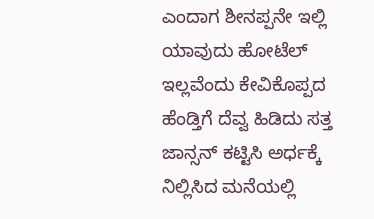ಎಂದಾಗ ಶೀನಪ್ಪನೇ ಇಲ್ಲಿ ಯಾವುದು ಹೋಟೆಲ್ ಇಲ್ಲವೆಂದು ಕೇವಿಕೊಪ್ಪದ ಹೆಂಡ್ತಿಗೆ ದೆವ್ವ ಹಿಡಿದು ಸತ್ತ ಜಾನ್ಸನ್ ಕಟ್ಟಿಸಿ ಅರ್ಧಕ್ಕೆ ನಿಲ್ಲಿಸಿದ ಮನೆಯಲ್ಲಿ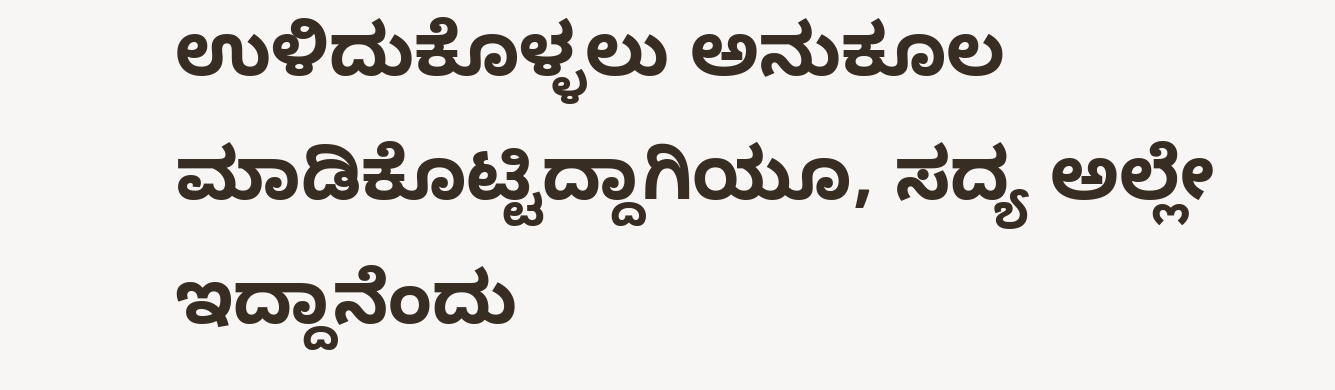ಉಳಿದುಕೊಳ್ಳಲು ಅನುಕೂಲ ಮಾಡಿಕೊಟ್ಟಿದ್ದಾಗಿಯೂ, ಸದ್ಯ ಅಲ್ಲೇ ಇದ್ದಾನೆಂದು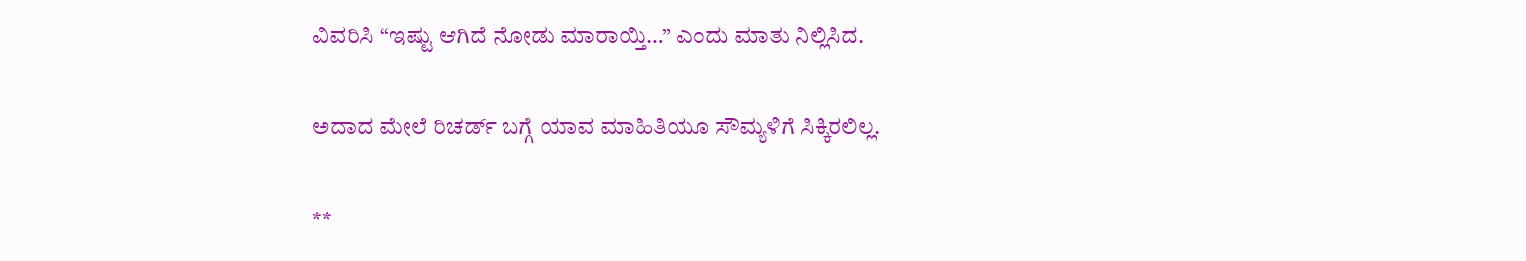ವಿವರಿಸಿ “ಇಷ್ಟು ಆಗಿದೆ ನೋಡು ಮಾರಾಯ್ತಿ…” ಎಂದು ಮಾತು ನಿಲ್ಲಿಸಿದ.

ಅದಾದ ಮೇಲೆ ರಿಚರ್ಡ್ ಬಗ್ಗೆ ಯಾವ ಮಾಹಿತಿಯೂ ಸೌಮ್ಯಳಿಗೆ ಸಿಕ್ಕಿರಲಿಲ್ಲ.

**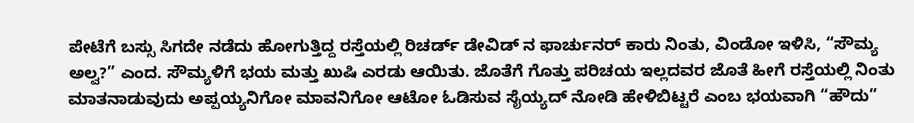ಪೇಟೆಗೆ ಬಸ್ಸು ಸಿಗದೇ ನಡೆದು ಹೋಗುತ್ತಿದ್ದ ರಸ್ತೆಯಲ್ಲಿ ರಿಚರ್ಡ್ ಡೇವಿಡ್ ನ ಫಾರ್ಚುನರ್ ಕಾರು ನಿಂತು, ವಿಂಡೋ ಇಳಿಸಿ, “ಸೌಮ್ಯ ಅಲ್ವ?” ಎಂದ. ಸೌಮ್ಯಳಿಗೆ ಭಯ ಮತ್ತು ಖುಷಿ ಎರಡು ಆಯಿತು. ಜೊತೆಗೆ ಗೊತ್ತು ಪರಿಚಯ ಇಲ್ಲದವರ ಜೊತೆ ಹೀಗೆ ರಸ್ತೆಯಲ್ಲಿ ನಿಂತು ಮಾತನಾಡುವುದು ಅಪ್ಪಯ್ಯನಿಗೋ ಮಾವನಿಗೋ ಆಟೋ ಓಡಿಸುವ ಸೈಯ್ಯದ್ ನೋಡಿ ಹೇಳಿಬಿಟ್ಟರೆ ಎಂಬ ಭಯವಾಗಿ “ಹೌದು”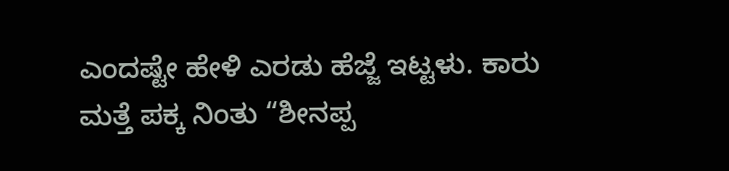ಎಂದಷ್ಟೇ ಹೇಳಿ ಎರಡು ಹೆಜ್ಜೆ ಇಟ್ಟಳು. ಕಾರು ಮತ್ತೆ ಪಕ್ಕ ನಿಂತು “ಶೀನಪ್ಪ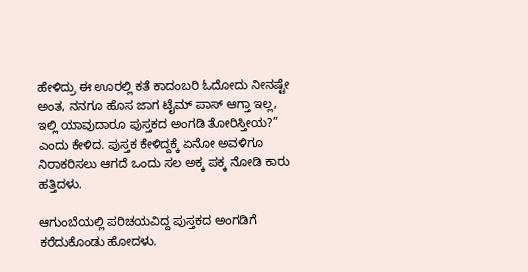ಹೇಳಿದ್ರು ಈ ಊರಲ್ಲಿ ಕತೆ ಕಾದಂಬರಿ ಓದೋದು ನೀನಷ್ಟೇ ಅಂತ, ನನಗೂ ಹೊಸ ಜಾಗ ಟೈಮ್ ಪಾಸ್ ಆಗ್ತಾ ಇಲ್ಲ, ಇಲ್ಲಿ ಯಾವುದಾರೂ ಪುಸ್ತಕದ ಅಂಗಡಿ ತೋರಿಸ್ತೀಯ?” ಎಂದು ಕೇಳಿದ. ಪುಸ್ತಕ ಕೇಳಿದ್ದಕ್ಕೆ ಏನೋ ಅವಳಿಗೂ ನಿರಾಕರಿಸಲು ಆಗದೆ ಒಂದು ಸಲ ಅಕ್ಕ ಪಕ್ಕ ನೋಡಿ ಕಾರು ಹತ್ತಿದಳು.

ಆಗುಂಬೆಯಲ್ಲಿ ಪರಿಚಯವಿದ್ದ ಪುಸ್ತಕದ ಅಂಗಡಿಗೆ ಕರೆದುಕೊಂಡು ಹೋದಳು.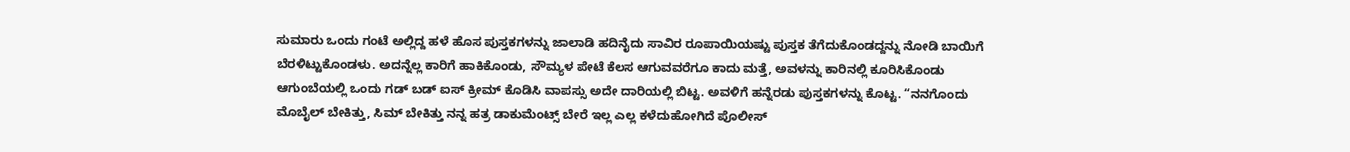ಸುಮಾರು ಒಂದು ಗಂಟೆ ಅಲ್ಲಿದ್ದ ಹಳೆ ಹೊಸ ಪುಸ್ತಕಗಳನ್ನು ಜಾಲಾಡಿ ಹದಿನೈದು ಸಾವಿರ ರೂಪಾಯಿಯಷ್ಟು ಪುಸ್ತಕ ತೆಗೆದುಕೊಂಡದ್ದನ್ನು ನೋಡಿ ಬಾಯಿಗೆ ಬೆರಳಿಟ್ಟುಕೊಂಡಳು. ಅದನ್ನೆಲ್ಲ ಕಾರಿಗೆ ಹಾಕಿಕೊಂಡು, ಸೌಮ್ಯಳ ಪೇಟೆ ಕೆಲಸ ಆಗುವವರೆಗೂ ಕಾದು ಮತ್ತೆ, ಅವಳನ್ನು ಕಾರಿನಲ್ಲಿ ಕೂರಿಸಿಕೊಂಡು ಆಗುಂಬೆಯಲ್ಲಿ ಒಂದು ಗಡ್ ಬಡ್ ಐಸ್ ಕ್ರೀಮ್ ಕೊಡಿಸಿ ವಾಪಸ್ಸು ಅದೇ ದಾರಿಯಲ್ಲಿ ಬಿಟ್ಟ. ಅವಳಿಗೆ ಹನ್ನೆರಡು ಪುಸ್ತಕಗಳನ್ನು ಕೊಟ್ಟ. “ನನಗೊಂದು ಮೊಬೈಲ್ ಬೇಕಿತ್ತು, ಸಿಮ್ ಬೇಕಿತ್ತು ನನ್ನ ಹತ್ರ ಡಾಕುಮೆಂಟ್ಸ್ ಬೇರೆ ಇಲ್ಲ ಎಲ್ಲ ಕಳೆದುಹೋಗಿದೆ ಪೊಲೀಸ್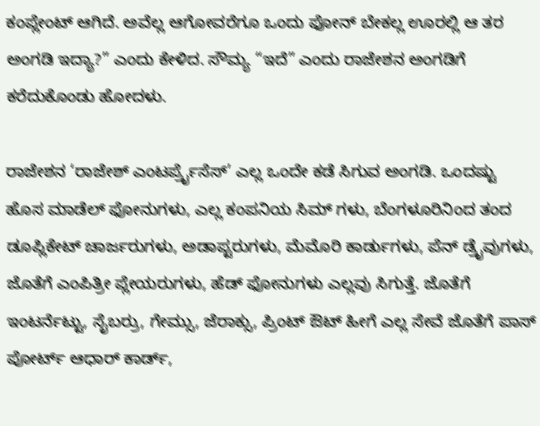ಕಂಪ್ಲೇಂಟ್ ಆಗಿದೆ. ಅವೆಲ್ಲ ಆಗೋವರೆಗೂ ಒಂದು ಫೋನ್ ಬೇಕಲ್ಲ ಊರಲ್ಲಿ ಆ ತರ ಅಂಗಡಿ ಇದ್ಯಾ?” ಎಂದು ಕೇಳಿದ. ಸೌಮ್ಯ “ಇದೆ” ಎಂದು ರಾಜೇಶನ ಅಂಗಡಿಗೆ ಕರೆದುಕೊಂಡು ಹೋದಳು.

ರಾಜೇಶನ ‘ರಾಜೇಶ್ ಎಂಟರ್ಪ್ರೈಸೆಸ್’ ಎಲ್ಲ ಒಂದೇ ಕಡೆ ಸಿಗುವ ಅಂಗಡಿ. ಒಂದಷ್ಟು ಹೊಸ ಮಾಡೆಲ್ ಫೋನುಗಳು, ಎಲ್ಲ ಕಂಪನಿಯ ಸಿಮ್ ಗಳು, ಬೆಂಗಳೂರಿನಿಂದ ತಂದ ಡೂಪ್ಲಿಕೇಟ್ ಚಾರ್ಜರುಗಳು, ಅಡಾಪ್ಟರುಗಳು, ಮೆಮೊರಿ ಕಾರ್ಡುಗಳು, ಪೆನ್ ಡ್ರೈವುಗಳು, ಜೊತೆಗೆ ಎಂಪಿತ್ರೀ ಪ್ಲೇಯರುಗಳು, ಹೆಡ್ ಫೋನುಗಳು ಎಲ್ಲವು ಸಿಗುತ್ತೆ. ಜೊತೆಗೆ ಇಂಟರ್ನೆಟ್ಟು, ಸೈಬರ್ರು, ಗೇಮ್ಸು, ಜೆರಾಕ್ಸು, ಪ್ರಿಂಟ್ ಔಟ್ ಹೀಗೆ ಎಲ್ಲ ಸೇವೆ ಜೊತೆಗೆ ಪಾಸ್ ಪೋರ್ಟ್ ಆಧಾರ್ ಕಾರ್ಡ್,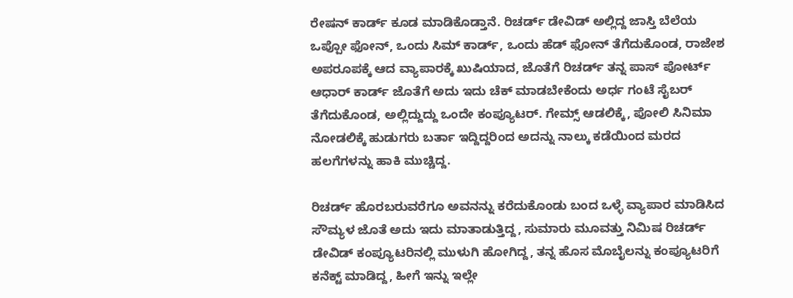ರೇಷನ್ ಕಾರ್ಡ್ ಕೂಡ ಮಾಡಿಕೊಡ್ತಾನೆ. ರಿಚರ್ಡ್ ಡೇವಿಡ್ ಅಲ್ಲಿದ್ದ ಜಾಸ್ತಿ ಬೆಲೆಯ ಒಪ್ಪೋ ಫೋನ್, ಒಂದು ಸಿಮ್ ಕಾರ್ಡ್, ಒಂದು ಹೆಡ್ ಫೋನ್ ತೆಗೆದುಕೊಂಡ, ರಾಜೇಶ ಅಪರೂಪಕ್ಕೆ ಆದ ವ್ಯಾಪಾರಕ್ಕೆ ಖುಷಿಯಾದ, ಜೊತೆಗೆ ರಿಚರ್ಡ್ ತನ್ನ ಪಾಸ್ ಪೋರ್ಟ್ ಆಧಾರ್ ಕಾರ್ಡ್ ಜೊತೆಗೆ ಅದು ಇದು ಚೆಕ್ ಮಾಡಬೇಕೆಂದು ಅರ್ಧ ಗಂಟೆ ಸೈಬರ್ ತೆಗೆದುಕೊಂಡ, ಅಲ್ಲಿದ್ದುದ್ದು ಒಂದೇ ಕಂಪ್ಯೂಟರ್. ಗೇಮ್ಸ್ ಆಡಲಿಕ್ಕೆ, ಪೋಲಿ ಸಿನಿಮಾ ನೋಡಲಿಕ್ಕೆ ಹುಡುಗರು ಬರ್ತಾ ಇದ್ದಿದ್ದರಿಂದ ಅದನ್ನು ನಾಲ್ಕು ಕಡೆಯಿಂದ ಮರದ ಹಲಗೆಗಳನ್ನು ಹಾಕಿ ಮುಚ್ಚಿದ್ದ.

ರಿಚರ್ಡ್ ಹೊರಬರುವರೆಗೂ ಅವನನ್ನು ಕರೆದುಕೊಂಡು ಬಂದ ಒಳ್ಳೆ ವ್ಯಾಪಾರ ಮಾಡಿಸಿದ ಸೌಮ್ಯಳ ಜೊತೆ ಅದು ಇದು ಮಾತಾಡುತ್ತಿದ್ದ, ಸುಮಾರು ಮೂವತ್ತು ನಿಮಿಷ ರಿಚರ್ಡ್ ಡೇವಿಡ್ ಕಂಪ್ಯೂಟರಿನಲ್ಲಿ ಮುಳುಗಿ ಹೋಗಿದ್ದ, ತನ್ನ ಹೊಸ ಮೊಬೈಲನ್ನು ಕಂಪ್ಯೂಟರಿಗೆ  ಕನೆಕ್ಟ್ ಮಾಡಿದ್ದ, ಹೀಗೆ ಇನ್ನು ಇಲ್ಲೇ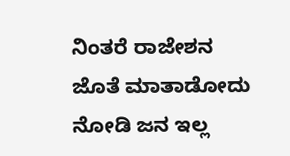ನಿಂತರೆ ರಾಜೇಶನ ಜೊತೆ ಮಾತಾಡೋದು ನೋಡಿ ಜನ ಇಲ್ಲ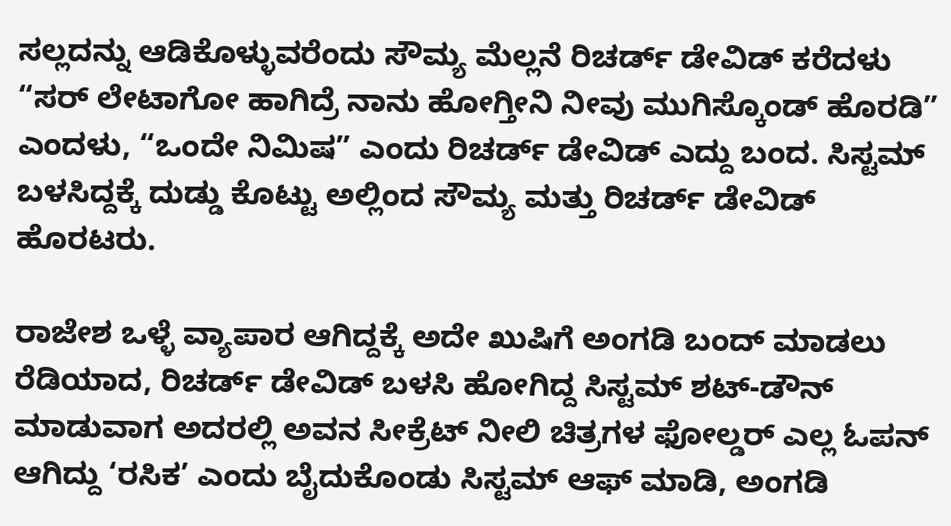ಸಲ್ಲದನ್ನು ಆಡಿಕೊಳ್ಳುವರೆಂದು ಸೌಮ್ಯ ಮೆಲ್ಲನೆ ರಿಚರ್ಡ್ ಡೇವಿಡ್ ಕರೆದಳು “ಸರ್ ಲೇಟಾಗೋ ಹಾಗಿದ್ರೆ ನಾನು ಹೋಗ್ತೀನಿ ನೀವು ಮುಗಿಸ್ಕೊಂಡ್ ಹೊರಡಿ” ಎಂದಳು, “ಒಂದೇ ನಿಮಿಷ” ಎಂದು ರಿಚರ್ಡ್ ಡೇವಿಡ್ ಎದ್ದು ಬಂದ. ಸಿಸ್ಟಮ್ ಬಳಸಿದ್ದಕ್ಕೆ ದುಡ್ಡು ಕೊಟ್ಟು ಅಲ್ಲಿಂದ ಸೌಮ್ಯ ಮತ್ತು ರಿಚರ್ಡ್ ಡೇವಿಡ್ ಹೊರಟರು.

ರಾಜೇಶ ಒಳ್ಳೆ ವ್ಯಾಪಾರ ಆಗಿದ್ದಕ್ಕೆ ಅದೇ ಖುಷಿಗೆ ಅಂಗಡಿ ಬಂದ್ ಮಾಡಲು ರೆಡಿಯಾದ, ರಿಚರ್ಡ್ ಡೇವಿಡ್ ಬಳಸಿ ಹೋಗಿದ್ದ ಸಿಸ್ಟಮ್ ಶಟ್-ಡೌನ್ ಮಾಡುವಾಗ ಅದರಲ್ಲಿ ಅವನ ಸೀಕ್ರೆಟ್ ನೀಲಿ ಚಿತ್ರಗಳ ಫೋಲ್ಡರ್ ಎಲ್ಲ ಓಪನ್ ಆಗಿದ್ದು ‘ರಸಿಕ’ ಎಂದು ಬೈದುಕೊಂಡು ಸಿಸ್ಟಮ್ ಆಫ್ ಮಾಡಿ, ಅಂಗಡಿ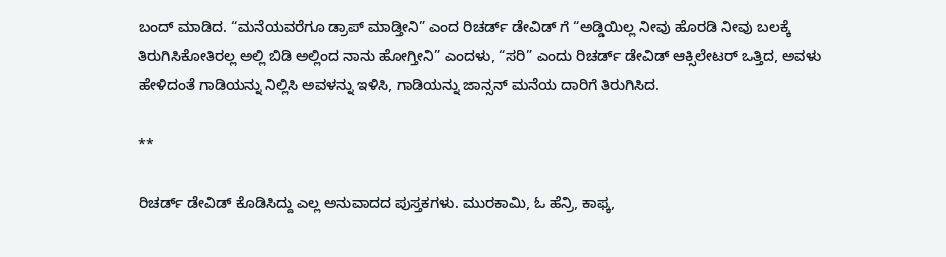ಬಂದ್ ಮಾಡಿದ. “ಮನೆಯವರೆಗೂ ಡ್ರಾಪ್ ಮಾಡ್ತೀನಿ” ಎಂದ ರಿಚರ್ಡ್ ಡೇವಿಡ್ ಗೆ “ಅಡ್ಡಿಯಿಲ್ಲ ನೀವು ಹೊರಡಿ ನೀವು ಬಲಕ್ಕೆ ತಿರುಗಿಸಿಕೋತಿರಲ್ಲ ಅಲ್ಲಿ ಬಿಡಿ ಅಲ್ಲಿಂದ ನಾನು ಹೋಗ್ತೀನಿ” ಎಂದಳು, “ಸರಿ” ಎಂದು ರಿಚರ್ಡ್ ಡೇವಿಡ್ ಆಕ್ಸಿಲೇಟರ್ ಒತ್ತಿದ, ಅವಳು ಹೇಳಿದಂತೆ ಗಾಡಿಯನ್ನು ನಿಲ್ಲಿಸಿ ಅವಳನ್ನು ಇಳಿಸಿ, ಗಾಡಿಯನ್ನು ಜಾನ್ಸನ್ ಮನೆಯ ದಾರಿಗೆ ತಿರುಗಿಸಿದ.

**

ರಿಚರ್ಡ್ ಡೇವಿಡ್ ಕೊಡಿಸಿದ್ದು ಎಲ್ಲ ಅನುವಾದದ ಪುಸ್ತಕಗಳು. ಮುರಕಾಮಿ, ಓ ಹೆನ್ರಿ, ಕಾಫ್ಕ,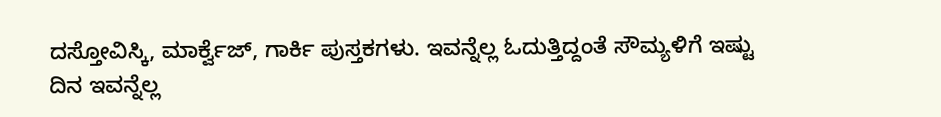ದಸ್ತೋವಿಸ್ಕಿ, ಮಾರ್ಕ್ವೆಜ್, ಗಾರ್ಕಿ ಪುಸ್ತಕಗಳು. ಇವನ್ನೆಲ್ಲ ಓದುತ್ತಿದ್ದಂತೆ ಸೌಮ್ಯಳಿಗೆ ಇಷ್ಟು ದಿನ ಇವನ್ನೆಲ್ಲ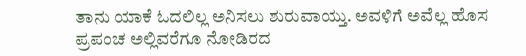ತಾನು ಯಾಕೆ ಓದಲಿಲ್ಲ ಅನಿಸಲು ಶುರುವಾಯ್ತು. ಅವಳಿಗೆ ಅವೆಲ್ಲ ಹೊಸ ಪ್ರಪಂಚ ಅಲ್ಲಿವರೆಗೂ ನೋಡಿರದ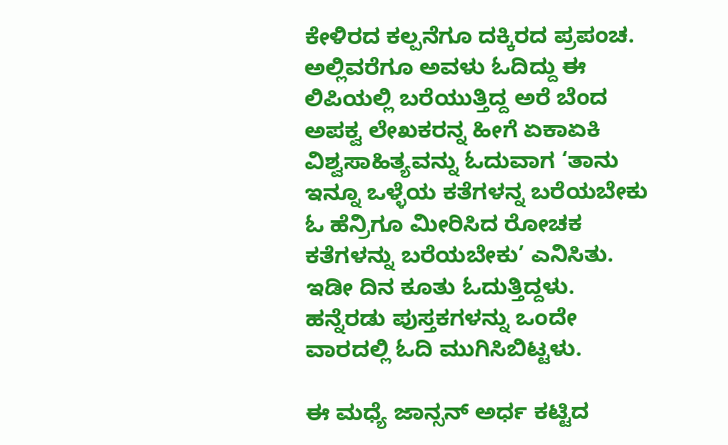ಕೇಳಿರದ ಕಲ್ಪನೆಗೂ ದಕ್ಕಿರದ ಪ್ರಪಂಚ. ಅಲ್ಲಿವರೆಗೂ ಅವಳು ಓದಿದ್ದು ಈ ಲಿಪಿಯಲ್ಲಿ ಬರೆಯುತ್ತಿದ್ದ ಅರೆ ಬೆಂದ ಅಪಕ್ವ ಲೇಖಕರನ್ನ ಹೀಗೆ ಏಕಾಏಕಿ ವಿಶ್ವಸಾಹಿತ್ಯವನ್ನು ಓದುವಾಗ ‘ತಾನು ಇನ್ನೂ ಒಳ್ಳೆಯ ಕತೆಗಳನ್ನ ಬರೆಯಬೇಕು ಓ ಹೆನ್ರಿಗೂ ಮೀರಿಸಿದ ರೋಚಕ ಕತೆಗಳನ್ನು ಬರೆಯಬೇಕು’ ಎನಿಸಿತು. ಇಡೀ ದಿನ ಕೂತು ಓದುತ್ತಿದ್ದಳು. ಹನ್ನೆರಡು ಪುಸ್ತಕಗಳನ್ನು ಒಂದೇ ವಾರದಲ್ಲಿ ಓದಿ ಮುಗಿಸಿಬಿಟ್ಟಳು.

ಈ ಮಧ್ಯೆ ಜಾನ್ಸನ್ ಅರ್ಧ ಕಟ್ಟಿದ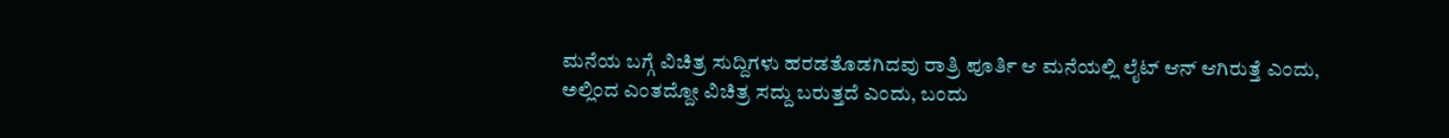ಮನೆಯ ಬಗ್ಗೆ ವಿಚಿತ್ರ ಸುದ್ದಿಗಳು ಹರಡತೊಡಗಿದವು ರಾತ್ರಿ ಪೂರ್ತಿ ಆ ಮನೆಯಲ್ಲಿ ಲೈಟ್ ಆನ್ ಆಗಿರುತ್ತೆ ಎಂದು, ಅಲ್ಲಿಂದ ಎಂತದ್ದೋ ವಿಚಿತ್ರ ಸದ್ದು ಬರುತ್ತದೆ ಎಂದು, ಬಂದು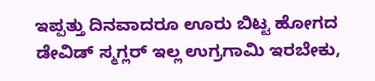ಇಪ್ಪತ್ತು ದಿನವಾದರೂ ಊರು ಬಿಟ್ಟ ಹೋಗದ ಡೇವಿಡ್ ಸ್ಮಗ್ಲರ್ ಇಲ್ಲ ಉಗ್ರಗಾಮಿ ಇರಬೇಕು,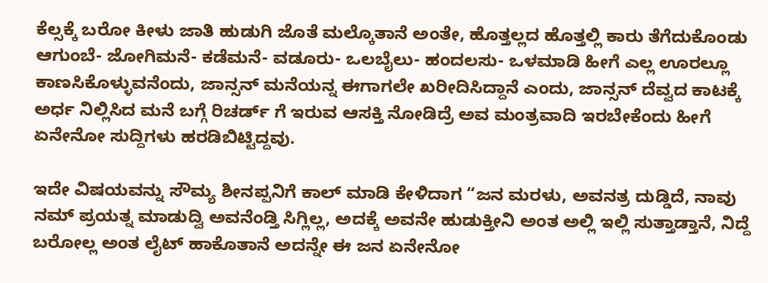ಕೆಲ್ಸಕ್ಕೆ ಬರೋ ಕೀಳು ಜಾತಿ ಹುಡುಗಿ ಜೊತೆ ಮಲ್ಕೊತಾನೆ ಅಂತೇ, ಹೊತ್ತಲ್ಲದ ಹೊತ್ತಲ್ಲಿ ಕಾರು ತೆಗೆದುಕೊಂಡು ಆಗುಂಬೆ- ಜೋಗಿಮನೆ- ಕಡೆಮನೆ- ವಡೂರು- ಒಲಬೈಲು- ಹಂದಲಸು- ಒಳಮಾಡಿ ಹೀಗೆ ಎಲ್ಲ ಊರಲ್ಲೂ ಕಾಣಸಿಕೊಳ್ಳುವನೆಂದು, ಜಾನ್ಸನ್ ಮನೆಯನ್ನ ಈಗಾಗಲೇ ಖರೀದಿಸಿದ್ದಾನೆ ಎಂದು, ಜಾನ್ಸನ್ ದೆವ್ವದ ಕಾಟಕ್ಕೆ ಅರ್ಧ ನಿಲ್ಲಿಸಿದ ಮನೆ ಬಗ್ಗೆ ರಿಚರ್ಡ್ ಗೆ ಇರುವ ಆಸಕ್ತಿ ನೋಡಿದ್ರೆ ಅವ ಮಂತ್ರವಾದಿ ಇರಬೇಕೆಂದು ಹೀಗೆ ಏನೇನೋ ಸುದ್ದಿಗಳು ಹರಡಿಬಿಟ್ಟಿದ್ದವು.

ಇದೇ ವಿಷಯವನ್ನು ಸೌಮ್ಯ ಶೀನಪ್ಪನಿಗೆ ಕಾಲ್ ಮಾಡಿ ಕೇಳಿದಾಗ “ಜನ ಮರಳು, ಅವನತ್ರ ದುಡ್ಡಿದೆ, ನಾವು ನಮ್ ಪ್ರಯತ್ನ ಮಾಡುದ್ವಿ ಅವನೆಂಡ್ತಿ ಸಿಗ್ಲಿಲ್ಲ, ಅದಕ್ಕೆ ಅವನೇ ಹುಡುಕ್ತೀನಿ ಅಂತ ಅಲ್ಲಿ ಇಲ್ಲಿ ಸುತ್ತಾಡ್ತಾನೆ, ನಿದ್ದೆ ಬರೋಲ್ಲ ಅಂತ ಲೈಟ್ ಹಾಕೊತಾನೆ ಅದನ್ನೇ ಈ ಜನ ಏನೇನೋ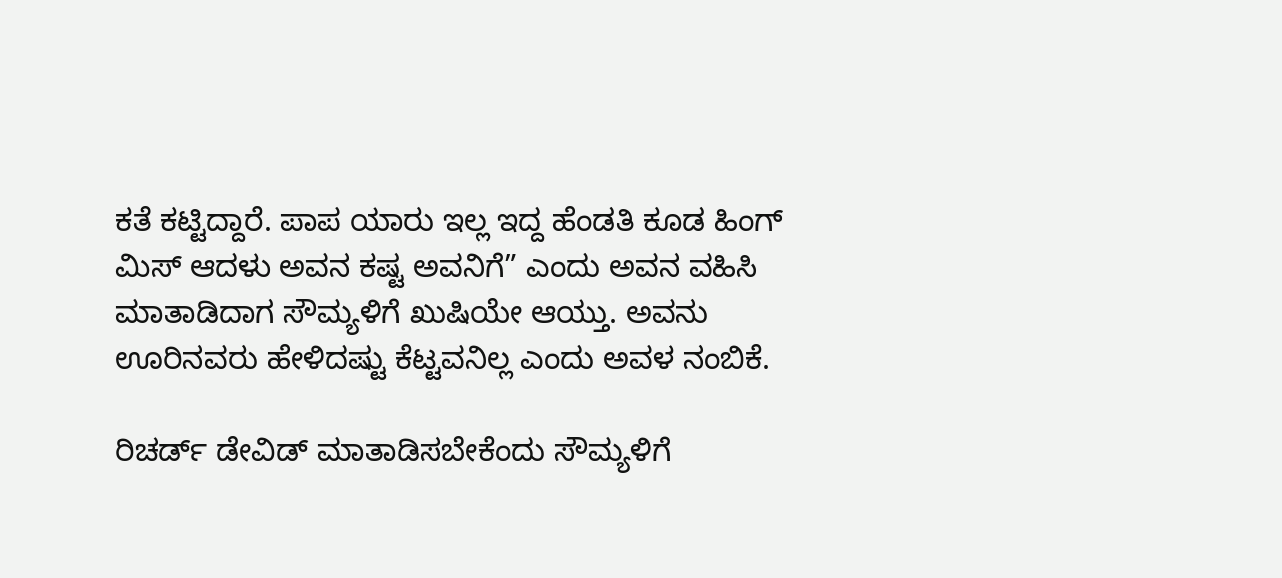ಕತೆ ಕಟ್ಟಿದ್ದಾರೆ. ಪಾಪ ಯಾರು ಇಲ್ಲ ಇದ್ದ ಹೆಂಡತಿ ಕೂಡ ಹಿಂಗ್ ಮಿಸ್ ಆದಳು ಅವನ ಕಷ್ಟ ಅವನಿಗೆ” ಎಂದು ಅವನ ವಹಿಸಿ ಮಾತಾಡಿದಾಗ ಸೌಮ್ಯಳಿಗೆ ಖುಷಿಯೇ ಆಯ್ತು. ಅವನು ಊರಿನವರು ಹೇಳಿದಷ್ಟು ಕೆಟ್ಟವನಿಲ್ಲ ಎಂದು ಅವಳ ನಂಬಿಕೆ.

ರಿಚರ್ಡ್ ಡೇವಿಡ್ ಮಾತಾಡಿಸಬೇಕೆಂದು ಸೌಮ್ಯಳಿಗೆ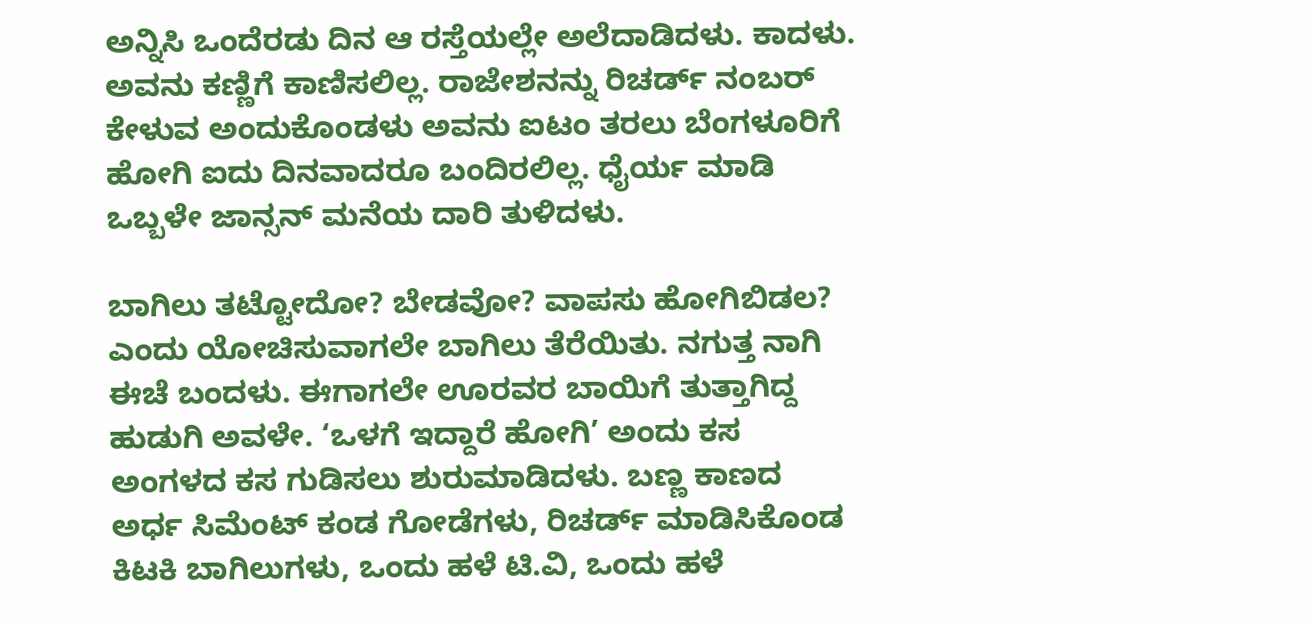ಅನ್ನಿಸಿ ಒಂದೆರಡು ದಿನ ಆ ರಸ್ತೆಯಲ್ಲೇ ಅಲೆದಾಡಿದಳು. ಕಾದಳು. ಅವನು ಕಣ್ಣಿಗೆ ಕಾಣಿಸಲಿಲ್ಲ. ರಾಜೇಶನನ್ನು ರಿಚರ್ಡ್ ನಂಬರ್ ಕೇಳುವ ಅಂದುಕೊಂಡಳು ಅವನು ಐಟಂ ತರಲು ಬೆಂಗಳೂರಿಗೆ ಹೋಗಿ ಐದು ದಿನವಾದರೂ ಬಂದಿರಲಿಲ್ಲ. ಧೈರ್ಯ ಮಾಡಿ ಒಬ್ಬಳೇ ಜಾನ್ಸನ್ ಮನೆಯ ದಾರಿ ತುಳಿದಳು.

ಬಾಗಿಲು ತಟ್ಟೋದೋ? ಬೇಡವೋ? ವಾಪಸು ಹೋಗಿಬಿಡಲ? ಎಂದು ಯೋಚಿಸುವಾಗಲೇ ಬಾಗಿಲು ತೆರೆಯಿತು. ನಗುತ್ತ ನಾಗಿ ಈಚೆ ಬಂದಳು. ಈಗಾಗಲೇ ಊರವರ ಬಾಯಿಗೆ ತುತ್ತಾಗಿದ್ದ ಹುಡುಗಿ ಅವಳೇ. ‘ಒಳಗೆ ಇದ್ದಾರೆ ಹೋಗಿ’ ಅಂದು ಕಸ ಅಂಗಳದ ಕಸ ಗುಡಿಸಲು ಶುರುಮಾಡಿದಳು. ಬಣ್ಣ ಕಾಣದ ಅರ್ಧ ಸಿಮೆಂಟ್ ಕಂಡ ಗೋಡೆಗಳು, ರಿಚರ್ಡ್ ಮಾಡಿಸಿಕೊಂಡ ಕಿಟಕಿ ಬಾಗಿಲುಗಳು, ಒಂದು ಹಳೆ ಟಿ.ವಿ, ಒಂದು ಹಳೆ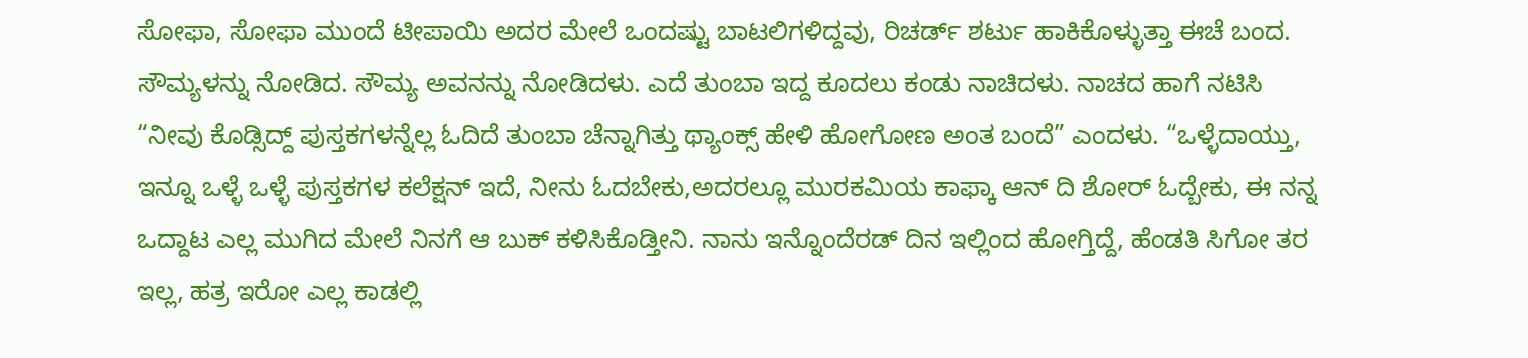ಸೋಫಾ, ಸೋಫಾ ಮುಂದೆ ಟೀಪಾಯಿ ಅದರ ಮೇಲೆ ಒಂದಷ್ಟು ಬಾಟಲಿಗಳಿದ್ದವು, ರಿಚರ್ಡ್ ಶರ್ಟು ಹಾಕಿಕೊಳ್ಳುತ್ತಾ ಈಚೆ ಬಂದ. ಸೌಮ್ಯಳನ್ನು ನೋಡಿದ. ಸೌಮ್ಯ ಅವನನ್ನು ನೋಡಿದಳು. ಎದೆ ತುಂಬಾ ಇದ್ದ ಕೂದಲು ಕಂಡು ನಾಚಿದಳು. ನಾಚದ ಹಾಗೆ ನಟಿಸಿ “ನೀವು ಕೊಡ್ಸಿದ್ದ್ ಪುಸ್ತಕಗಳನ್ನೆಲ್ಲ ಓದಿದೆ ತುಂಬಾ ಚೆನ್ನಾಗಿತ್ತು ಥ್ಯಾಂಕ್ಸ್ ಹೇಳಿ ಹೋಗೋಣ ಅಂತ ಬಂದೆ” ಎಂದಳು. “ಒಳ್ಳೆದಾಯ್ತು, ಇನ್ನೂ ಒಳ್ಳೆ ಒಳ್ಳೆ ಪುಸ್ತಕಗಳ ಕಲೆಕ್ಷನ್ ಇದೆ, ನೀನು ಓದಬೇಕು,ಅದರಲ್ಲೂ ಮುರಕಮಿಯ ಕಾಫ್ಕಾ ಆನ್ ದಿ ಶೋರ್ ಓದ್ಬೇಕು, ಈ ನನ್ನ ಒದ್ದಾಟ ಎಲ್ಲ ಮುಗಿದ ಮೇಲೆ ನಿನಗೆ ಆ ಬುಕ್ ಕಳಿಸಿಕೊಡ್ತೀನಿ. ನಾನು ಇನ್ನೊಂದೆರಡ್ ದಿನ ಇಲ್ಲಿಂದ ಹೋಗ್ತಿದ್ದೆ, ಹೆಂಡತಿ ಸಿಗೋ ತರ ಇಲ್ಲ, ಹತ್ರ ಇರೋ ಎಲ್ಲ ಕಾಡಲ್ಲಿ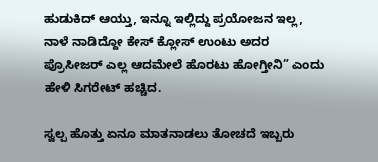ಹುಡುಕಿದ್ ಆಯ್ತು, ಇನ್ನೂ ಇಲ್ಲಿದ್ದು ಪ್ರಯೋಜನ ಇಲ್ಲ, ನಾಳೆ ನಾಡಿದ್ದೋ ಕೇಸ್ ಕ್ಲೋಸ್ ಉಂಟು ಅದರ ಪ್ರೊಸೀಜರ್ ಎಲ್ಲ ಆದಮೇಲೆ ಹೊರಟು ಹೋಗ್ತೀನಿ” ಎಂದು ಹೇಳಿ ಸಿಗರೇಟ್ ಹಚ್ಚಿದ.

ಸ್ವಲ್ಪ ಹೊತ್ತು ಏನೂ ಮಾತನಾಡಲು ತೋಚದೆ ಇಬ್ಬರು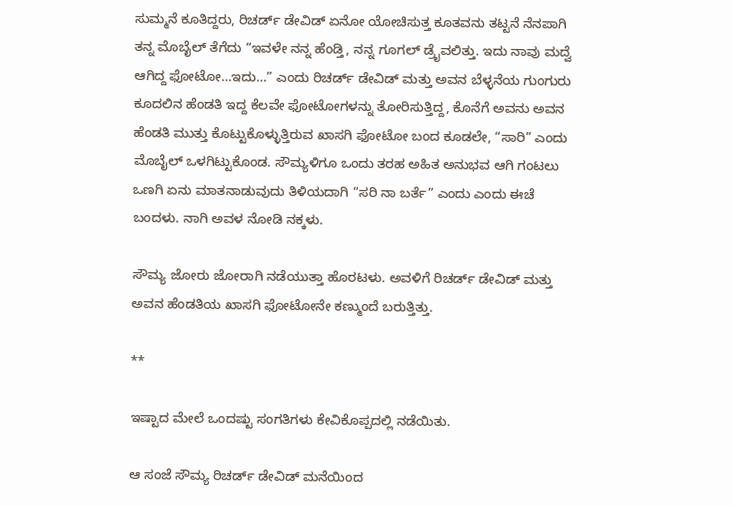ಸುಮ್ಮನೆ ಕೂತಿದ್ದರು, ರಿಚರ್ಡ್ ಡೇವಿಡ್ ಏನೋ ಯೋಚಿಸುತ್ತ ಕೂತವನು ತಟ್ಟನೆ ನೆನಪಾಗಿ ತನ್ನ ಮೊಬೈಲ್ ತೆಗೆದು “ಇವಳೇ ನನ್ನ ಹೆಂಡ್ತಿ, ನನ್ನ ಗೂಗಲ್ ಡ್ರೈವಲಿತ್ತು. ಇದು ನಾವು ಮದ್ವೆ ಆಗಿದ್ದ ಫೋಟೋ…ಇದು…” ಎಂದು ರಿಚರ್ಡ್ ಡೇವಿಡ್ ಮತ್ತು ಅವನ ಬೆಳ್ಳನೆಯ ಗುಂಗುರು ಕೂದಲಿನ ಹೆಂಡತಿ ಇದ್ದ ಕೆಲವೇ ಫೋಟೋಗಳನ್ನು ತೋರಿಸುತ್ತಿದ್ದ, ಕೊನೆಗೆ ಅವನು ಅವನ ಹೆಂಡತಿ ಮುತ್ತು ಕೊಟ್ಟುಕೊಳ್ಳುತ್ತಿರುವ ಖಾಸಗಿ ಫೋಟೋ ಬಂದ ಕೂಡಲೇ, “ಸಾರಿ” ಎಂದು ಮೊಬೈಲ್ ಒಳಗಿಟ್ಟುಕೊಂಡ. ಸೌಮ್ಯಳಿಗೂ ಒಂದು ತರಹ ಅಹಿತ ಅನುಭವ ಆಗಿ ಗಂಟಲು ಒಣಗಿ ಏನು ಮಾತನಾಡುವುದು ತಿಳಿಯದಾಗಿ “ಸರಿ ನಾ ಬರ್ತೆ” ಎಂದು ಎಂದು ಈಚೆ ಬಂದಳು. ನಾಗಿ ಅವಳ ನೋಡಿ ನಕ್ಕಳು.

ಸೌಮ್ಯ ಜೋರು ಜೋರಾಗಿ ನಡೆಯುತ್ತಾ ಹೊರಟಳು. ಅವಳಿಗೆ ರಿಚರ್ಡ್ ಡೇವಿಡ್ ಮತ್ತು ಅವನ ಹೆಂಡತಿಯ ಖಾಸಗಿ ಫೋಟೋನೇ ಕಣ್ಮುಂದೆ ಬರುತ್ತಿತ್ತು.

**

ಇಷ್ಟಾದ ಮೇಲೆ ಒಂದಷ್ಟು ಸಂಗತಿಗಳು ಕೇವಿಕೊಪ್ಪದಲ್ಲಿ ನಡೆಯಿತು.

ಆ ಸಂಜೆ ಸೌಮ್ಯ ರಿಚರ್ಡ್ ಡೇವಿಡ್ ಮನೆಯಿಂದ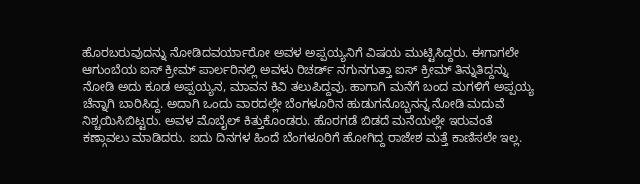ಹೊರಬರುವುದನ್ನು ನೋಡಿದವರ್ಯಾರೋ ಅವಳ ಅಪ್ಪಯ್ಯನಿಗೆ ವಿಷಯ ಮುಟ್ಟಿಸಿದ್ದರು. ಈಗಾಗಲೇ ಆಗುಂಬೆಯ ಐಸ್ ಕ್ರೀಮ್ ಪಾರ್ಲರಿನಲ್ಲಿ ಅವಳು ರಿಚರ್ಡ್ ನಗುನಗುತ್ತಾ ಐಸ್ ಕ್ರೀಮ್ ತಿನ್ನುತಿದ್ದನ್ನು ನೋಡಿ ಅದು ಕೂಡ ಅಪ್ಪಯ್ಯನ, ಮಾವನ ಕಿವಿ ತಲುಪಿದ್ದವು. ಹಾಗಾಗಿ ಮನೆಗೆ ಬಂದ ಮಗಳಿಗೆ ಅಪ್ಪಯ್ಯ ಚೆನ್ನಾಗಿ ಬಾರಿಸಿದ್ದ. ಅದಾಗಿ ಒಂದು ವಾರದಲ್ಲೇ ಬೆಂಗಳೂರಿನ ಹುಡುಗನೊಬ್ಬನನ್ನ ನೋಡಿ ಮದುವೆ ನಿಶ್ಚಯಿಸಿಬಿಟ್ಟರು. ಅವಳ ಮೊಬೈಲ್ ಕಿತ್ತುಕೊಂಡರು. ಹೊರಗಡೆ ಬಿಡದೆ ಮನೆಯಲ್ಲೇ ಇರುವಂತೆ ಕಣ್ಗಾವಲು ಮಾಡಿದರು. ಐದು ದಿನಗಳ ಹಿಂದೆ ಬೆಂಗಳೂರಿಗೆ ಹೋಗಿದ್ದ ರಾಜೇಶ ಮತ್ತೆ ಕಾಣಿಸಲೇ ಇಲ್ಲ.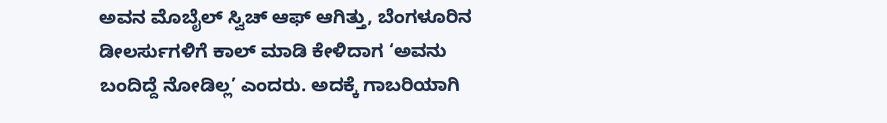ಅವನ ಮೊಬೈಲ್ ಸ್ವಿಚ್ ಆಫ್ ಆಗಿತ್ತು, ಬೆಂಗಳೂರಿನ ಡೀಲರ್ಸುಗಳಿಗೆ ಕಾಲ್ ಮಾಡಿ ಕೇಳಿದಾಗ ‘ಅವನು ಬಂದಿದ್ದೆ ನೋಡಿಲ್ಲ’ ಎಂದರು. ಅದಕ್ಕೆ ಗಾಬರಿಯಾಗಿ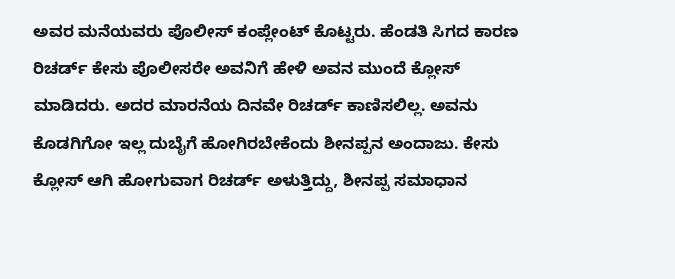ಅವರ ಮನೆಯವರು ಪೊಲೀಸ್ ಕಂಪ್ಲೇಂಟ್ ಕೊಟ್ಟರು. ಹೆಂಡತಿ ಸಿಗದ ಕಾರಣ ರಿಚರ್ಡ್ ಕೇಸು ಪೊಲೀಸರೇ ಅವನಿಗೆ ಹೇಳಿ ಅವನ ಮುಂದೆ ಕ್ಲೋಸ್ ಮಾಡಿದರು. ಅದರ ಮಾರನೆಯ ದಿನವೇ ರಿಚರ್ಡ್ ಕಾಣಿಸಲಿಲ್ಲ. ಅವನು ಕೊಡಗಿಗೋ ಇಲ್ಲ ದುಬೈಗೆ ಹೋಗಿರಬೇಕೆಂದು ಶೀನಪ್ಪನ ಅಂದಾಜು. ಕೇಸು ಕ್ಲೋಸ್ ಆಗಿ ಹೋಗುವಾಗ ರಿಚರ್ಡ್ ಅಳುತ್ತಿದ್ದು, ಶೀನಪ್ಪ ಸಮಾಧಾನ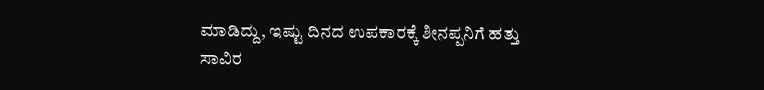ಮಾಡಿದ್ದು, ಇಷ್ಟು ದಿನದ ಉಪಕಾರಕ್ಕೆ ಶೀನಪ್ಪನಿಗೆ ಹತ್ತು ಸಾವಿರ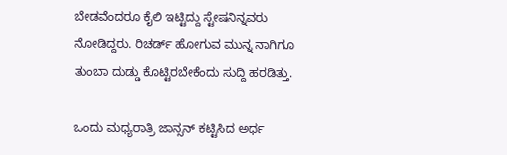ಬೇಡವೆಂದರೂ ಕೈಲಿ ಇಟ್ಟಿದ್ದು ಸ್ಟೇಷನಿನ್ನವರು ನೋಡಿದ್ದರು. ರಿಚರ್ಡ್ ಹೋಗುವ ಮುನ್ನ ನಾಗಿಗೂ ತುಂಬಾ ದುಡ್ಡು ಕೊಟ್ಟಿರಬೇಕೆಂದು ಸುದ್ದಿ ಹರಡಿತ್ತು.

ಒಂದು ಮಧ್ಯರಾತ್ರಿ ಜಾನ್ಸನ್ ಕಟ್ಟಿಸಿದ ಅರ್ಧ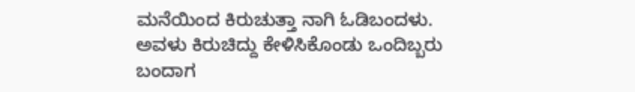ಮನೆಯಿಂದ ಕಿರುಚುತ್ತಾ ನಾಗಿ ಓಡಿಬಂದಳು. ಅವಳು ಕಿರುಚಿದ್ದು ಕೇಳಿಸಿಕೊಂಡು ಒಂದಿಬ್ಬರು ಬಂದಾಗ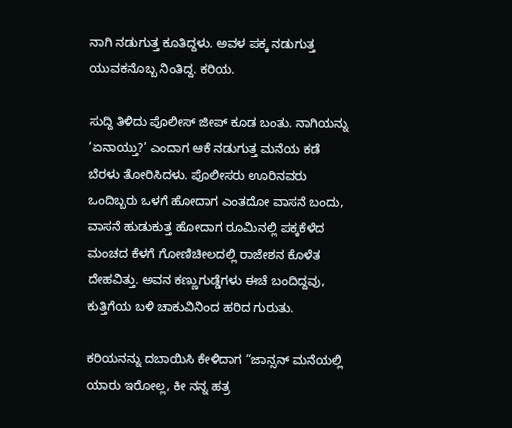ನಾಗಿ ನಡುಗುತ್ತ ಕೂತಿದ್ದಳು. ಅವಳ ಪಕ್ಕ ನಡುಗುತ್ತ ಯುವಕನೊಬ್ಬ ನಿಂತಿದ್ದ. ಕರಿಯ.

ಸುದ್ದಿ ತಿಳಿದು ಪೊಲೀಸ್ ಜೀಪ್ ಕೂಡ ಬಂತು. ನಾಗಿಯನ್ನು ‘ಏನಾಯ್ತು?’ ಎಂದಾಗ ಆಕೆ ನಡುಗುತ್ತ ಮನೆಯ ಕಡೆ ಬೆರಳು ತೋರಿಸಿದಳು. ಪೊಲೀಸರು ಊರಿನವರು ಒಂದಿಬ್ಬರು ಒಳಗೆ ಹೋದಾಗ ಎಂತದೋ ವಾಸನೆ ಬಂದು, ವಾಸನೆ ಹುಡುಕುತ್ತ ಹೋದಾಗ ರೂಮಿನಲ್ಲಿ ಪಕ್ಕಕೆಳೆದ ಮಂಚದ ಕೆಳಗೆ ಗೋಣಿಚೀಲದಲ್ಲಿ ರಾಜೇಶನ ಕೊಳೆತ ದೇಹವಿತ್ತು. ಅವನ ಕಣ್ಣುಗುಡ್ಡೆಗಳು ಈಚೆ ಬಂದಿದ್ದವು, ಕುತ್ತಿಗೆಯ ಬಳಿ ಚಾಕುವಿನಿಂದ ಹರಿದ ಗುರುತು.

ಕರಿಯನನ್ನು ದಬಾಯಿಸಿ ಕೇಳಿದಾಗ “ಜಾನ್ಸನ್ ಮನೆಯಲ್ಲಿ ಯಾರು ಇರೋಲ್ಲ, ಕೀ ನನ್ನ ಹತ್ರ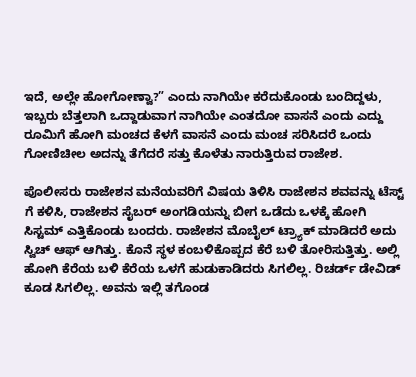ಇದೆ, ಅಲ್ಲೇ ಹೋಗೋಣ್ವಾ?” ಎಂದು ನಾಗಿಯೇ ಕರೆದುಕೊಂಡು ಬಂದಿದ್ದಳು, ಇಬ್ಬರು ಬೆತ್ತಲಾಗಿ ಒದ್ದಾಡುವಾಗ ನಾಗಿಯೇ ಎಂತದೋ ವಾಸನೆ ಎಂದು ಎದ್ದು ರೂಮಿಗೆ ಹೋಗಿ ಮಂಚದ ಕೆಳಗೆ ವಾಸನೆ ಎಂದು ಮಂಚ ಸರಿಸಿದರೆ ಒಂದು ಗೋಣಿಚೀಲ ಅದನ್ನು ತೆಗೆದರೆ ಸತ್ತು ಕೊಳೆತು ನಾರುತ್ತಿರುವ ರಾಜೇಶ.

ಪೊಲೀಸರು ರಾಜೇಶನ ಮನೆಯವರಿಗೆ ವಿಷಯ ತಿಳಿಸಿ ರಾಜೇಶನ ಶವವನ್ನು ಟೆಸ್ಟ್ ಗೆ ಕಳಿಸಿ, ರಾಜೇಶನ ಸೈಬರ್ ಅಂಗಡಿಯನ್ನು ಬೀಗ ಒಡೆದು ಒಳಕ್ಕೆ ಹೋಗಿ ಸಿಸ್ಟಮ್ ಎತ್ತಿಕೊಂಡು ಬಂದರು. ರಾಜೇಶನ ಮೊಬೈಲ್ ಟ್ರ್ಯಾಕ್ ಮಾಡಿದರೆ ಅದು ಸ್ವಿಚ್ ಆಫ್ ಆಗಿತ್ತು. ಕೊನೆ ಸ್ಥಳ ಕಂಬಳಿಕೊಪ್ಪದ ಕೆರೆ ಬಳಿ ತೋರಿಸುತ್ತಿತ್ತು. ಅಲ್ಲಿ ಹೋಗಿ ಕೆರೆಯ ಬಳಿ ಕೆರೆಯ ಒಳಗೆ ಹುಡುಕಾಡಿದರು ಸಿಗಲಿಲ್ಲ. ರಿಚರ್ಡ್ ಡೇವಿಡ್ ಕೂಡ ಸಿಗಲಿಲ್ಲ. ಅವನು ಇಲ್ಲಿ ತಗೊಂಡ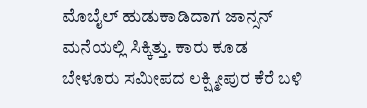ಮೊಬೈಲ್ ಹುಡುಕಾಡಿದಾಗ ಜಾನ್ಸನ್ ಮನೆಯಲ್ಲಿ ಸಿಕ್ಕಿತ್ತು. ಕಾರು ಕೂಡ ಬೇಳೂರು ಸಮೀಪದ ಲಕ್ಷ್ಮೀಪುರ ಕೆರೆ ಬಳಿ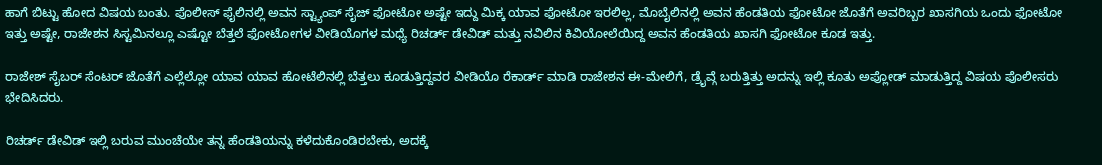ಹಾಗೆ ಬಿಟ್ಟು ಹೋದ ವಿಷಯ ಬಂತು. ಪೊಲೀಸ್ ಫೈಲಿನಲ್ಲಿ ಅವನ ಸ್ಟ್ಯಾಂಪ್ ಸೈಜ್ ಫೋಟೋ ಅಷ್ಟೇ ಇದ್ದು ಮಿಕ್ಕ ಯಾವ ಫೋಟೋ ಇರಲಿಲ್ಲ, ಮೊಬೈಲಿನಲ್ಲಿ ಅವನ ಹೆಂಡತಿಯ ಫೋಟೋ ಜೊತೆಗೆ ಅವರಿಬ್ಬರ ಖಾಸಗಿಯ ಒಂದು ಫೋಟೋ ಇತ್ತು ಅಷ್ಟೇ, ರಾಜೇಶನ ಸಿಸ್ಟಮಿನಲ್ಲೂ ಎಷ್ಟೋ ಬೆತ್ತಲೆ ಫೋಟೋಗಳ ವೀಡಿಯೊಗಳ ಮಧ್ಯೆ ರಿಚರ್ಡ್ ಡೇವಿಡ್ ಮತ್ತು ನವಿಲಿನ ಕಿವಿಯೋಲೆಯಿದ್ದ ಅವನ ಹೆಂಡತಿಯ ಖಾಸಗಿ ಫೋಟೋ ಕೂಡ ಇತ್ತು.

ರಾಜೇಶ್ ಸೈಬರ್ ಸೆಂಟರ್ ಜೊತೆಗೆ ಎಲ್ಲೆಲ್ಲೋ ಯಾವ ಯಾವ ಹೋಟೆಲಿನಲ್ಲಿ ಬೆತ್ತಲು ಕೂಡುತ್ತಿದ್ದವರ ವೀಡಿಯೊ ರೆಕಾರ್ಡ್ ಮಾಡಿ ರಾಜೇಶನ ಈ-ಮೇಲಿಗೆ, ಡ್ರೈವ್ಗೆ ಬರುತ್ತಿತ್ತು ಅದನ್ನು ಇಲ್ಲಿ ಕೂತು ಅಪ್ಲೋಡ್ ಮಾಡುತ್ತಿದ್ದ ವಿಷಯ ಪೊಲೀಸರು ಭೇದಿಸಿದರು.

ರಿಚರ್ಡ್ ಡೇವಿಡ್ ಇಲ್ಲಿ ಬರುವ ಮುಂಚೆಯೇ ತನ್ನ ಹೆಂಡತಿಯನ್ನು ಕಳೆದುಕೊಂಡಿರಬೇಕು, ಅದಕ್ಕೆ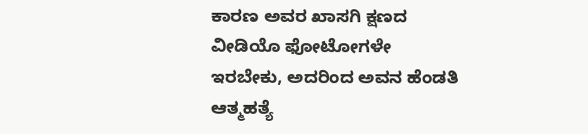ಕಾರಣ ಅವರ ಖಾಸಗಿ ಕ್ಷಣದ ವೀಡಿಯೊ ಫೋಟೋಗಳೇ ಇರಬೇಕು, ಅದರಿಂದ ಅವನ ಹೆಂಡತಿ ಆತ್ಮಹತ್ಯೆ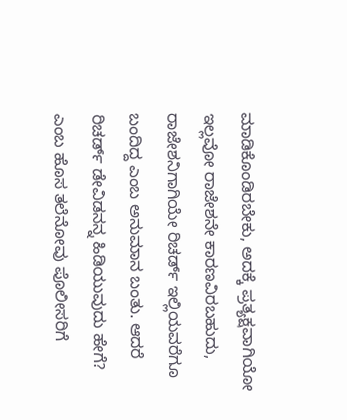ಮಾಡಿಕೊಂಡಿರಬೇಕು, ಅದಕ್ಕೆ ಪ್ರತ್ಯಕ್ಷವಾಗಿಯೋ ಇಲ್ಲವೋ ರಾಜೇಶನೇ ಕಾರಣವಿರಬಹುದು, ರಾಜೇಶನಿಗಾಗಿಯೇ ರಿಚರ್ಡ್ ಇಲ್ಲಿಯವರೆಗೂ ಬಂದಿದ್ದ ಎಂಬ ಅನುಮಾನ ಬಂತು. ಆದರೆ ರಿಚರ್ಡ್ ಡೇವಿಡನನ್ನ ಹಿಡಿಯುವುದು ಹೇಗೆ? ಎಂಬ ಹೊಸ ತಲೆನೋವು ಪೊಲೀಸರಿಗೆ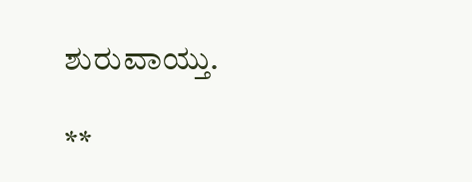ಶುರುವಾಯ್ತು.

**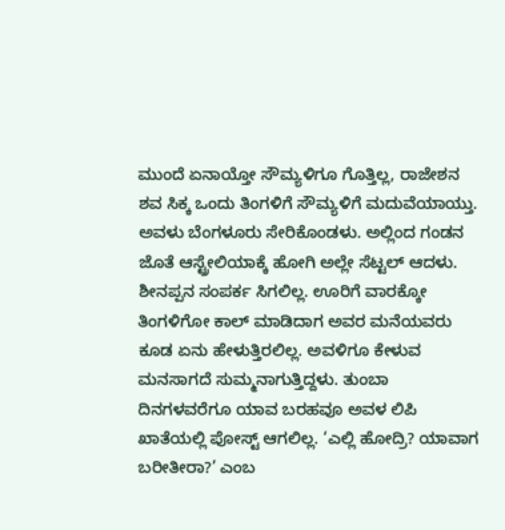ಮುಂದೆ ಏನಾಯ್ತೋ ಸೌಮ್ಯಳಿಗೂ ಗೊತ್ತಿಲ್ಲ, ರಾಜೇಶನ ಶವ ಸಿಕ್ಕ ಒಂದು ತಿಂಗಳಿಗೆ ಸೌಮ್ಯಳಿಗೆ ಮದುವೆಯಾಯ್ತು. ಅವಳು ಬೆಂಗಳೂರು ಸೇರಿಕೊಂಡಳು. ಅಲ್ಲಿಂದ ಗಂಡನ ಜೊತೆ ಆಸ್ಟ್ರೇಲಿಯಾಕ್ಕೆ ಹೋಗಿ ಅಲ್ಲೇ ಸೆಟ್ಟಲ್ ಆದಳು. ಶೀನಪ್ಪನ ಸಂಪರ್ಕ ಸಿಗಲಿಲ್ಲ. ಊರಿಗೆ ವಾರಕ್ಕೋ ತಿಂಗಳಿಗೋ ಕಾಲ್ ಮಾಡಿದಾಗ ಅವರ ಮನೆಯವರು ಕೂಡ ಏನು ಹೇಳುತ್ತಿರಲಿಲ್ಲ. ಅವಳಿಗೂ ಕೇಳುವ ಮನಸಾಗದೆ ಸುಮ್ಮನಾಗುತ್ತಿದ್ದಳು. ತುಂಬಾ ದಿನಗಳವರೆಗೂ ಯಾವ ಬರಹವೂ ಅವಳ ಲಿಪಿ ಖಾತೆಯಲ್ಲಿ ಪೋಸ್ಟ್ ಆಗಲಿಲ್ಲ. ‘ಎಲ್ಲಿ ಹೋದ್ರಿ? ಯಾವಾಗ ಬರೀತೀರಾ?’ ಎಂಬ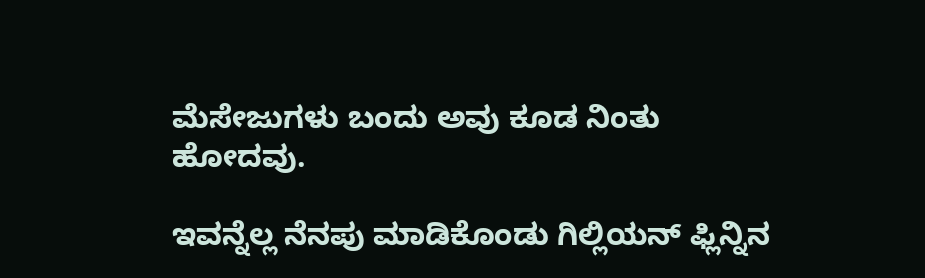ಮೆಸೇಜುಗಳು ಬಂದು ಅವು ಕೂಡ ನಿಂತು ಹೋದವು.

ಇವನ್ನೆಲ್ಲ ನೆನಪು ಮಾಡಿಕೊಂಡು ಗಿಲ್ಲಿಯನ್ ಫ್ಲಿನ್ನಿನ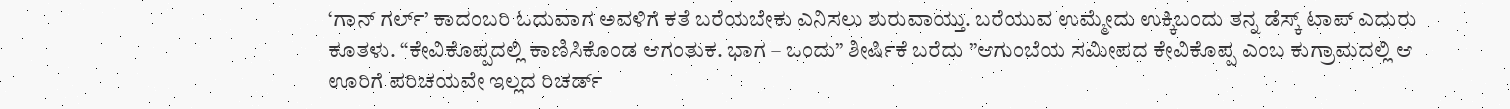‘ಗಾನ್ ಗರ್ಲ್’ ಕಾದಂಬರಿ ಓದುವಾಗ ಅವಳಿಗೆ ಕತೆ ಬರೆಯಬೇಕು ಎನಿಸಲು ಶುರುವಾಯ್ತು. ಬರೆಯುವ ಉಮ್ಮೇದು ಉಕ್ಕಿಬಂದು ತನ್ನ ಡೆಸ್ಕ್ ಟಾಪ್ ಎದುರು ಕೂತಳು. “ಕೇವಿಕೊಪ್ಪದಲ್ಲಿ ಕಾಣಿಸಿಕೊಂಡ ಆಗಂತುಕ. ಭಾಗ – ಒಂದು” ಶೀರ್ಷಿಕೆ ಬರೆದು ”ಆಗುಂಬೆಯ ಸಮೀಪದ ಕೇವಿಕೊಪ್ಪ ಎಂಬ ಕುಗ್ರಾಮದಲ್ಲಿ ಆ ಊರಿಗೆ ಪರಿಚಯವೇ ಇಲ್ಲದ ರಿಚರ್ಡ್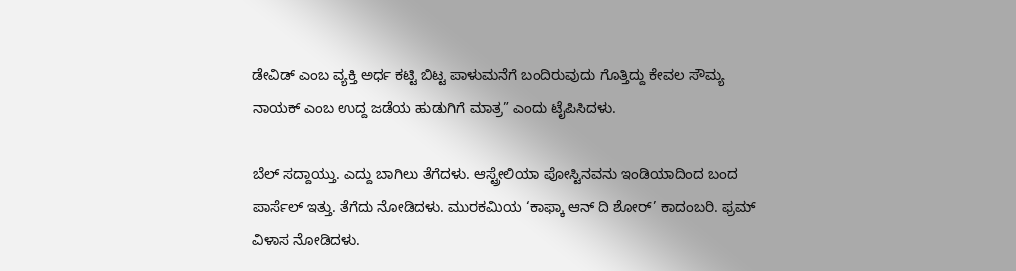ಡೇವಿಡ್ ಎಂಬ ವ್ಯಕ್ತಿ ಅರ್ಧ ಕಟ್ಟಿ ಬಿಟ್ಟ ಪಾಳುಮನೆಗೆ ಬಂದಿರುವುದು ಗೊತ್ತಿದ್ದು ಕೇವಲ ಸೌಮ್ಯ ನಾಯಕ್ ಎಂಬ ಉದ್ದ ಜಡೆಯ ಹುಡುಗಿಗೆ ಮಾತ್ರ” ಎಂದು ಟೈಪಿಸಿದಳು.

ಬೆಲ್ ಸದ್ದಾಯ್ತು. ಎದ್ದು ಬಾಗಿಲು ತೆಗೆದಳು. ಆಸ್ಟ್ರೇಲಿಯಾ ಪೋಸ್ಟಿನವನು ಇಂಡಿಯಾದಿಂದ ಬಂದ ಪಾರ್ಸೆಲ್ ಇತ್ತು. ತೆಗೆದು ನೋಡಿದಳು. ಮುರಕಮಿಯ ‘ಕಾಫ್ಕಾ ಆನ್ ದಿ ಶೋರ್’ ಕಾದಂಬರಿ. ಫ್ರಮ್ ವಿಳಾಸ ನೋಡಿದಳು.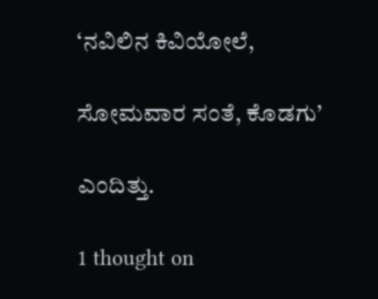‘ನವಿಲಿನ ಕಿವಿಯೋಲೆ,

ಸೋಮವಾರ ಸಂತೆ, ಕೊಡಗು’

ಎಂದಿತ್ತು.

1 thought on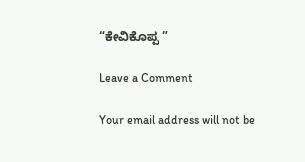“ಕೇವಿಕೊಪ್ಪ ”

Leave a Comment

Your email address will not be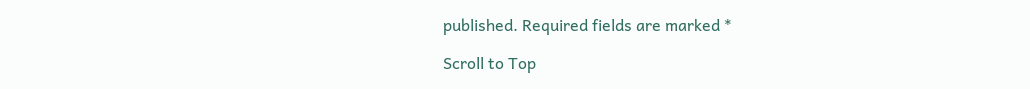published. Required fields are marked *

Scroll to Top